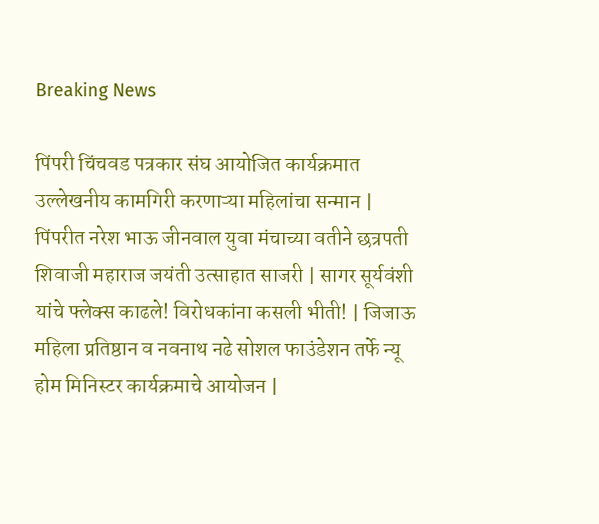Breaking News

पिंपरी चिंचवड पत्रकार संघ आयोजित कार्यक्रमात उल्लेखनीय कामगिरी करणाऱ्या महिलांचा सन्मान | पिंपरीत नरेश भाऊ जीनवाल युवा मंचाच्या वतीने छत्रपती शिवाजी महाराज जयंती उत्साहात साजरी | सागर सूर्यवंशी यांचे फ्लेक्स काढले! विरोधकांना कसली भीती! | जिजाऊ महिला प्रतिष्ठान व नवनाथ नढे सोशल फाउंडेशन तर्फे न्यू होम मिनिस्टर कार्यक्रमाचे आयोजन |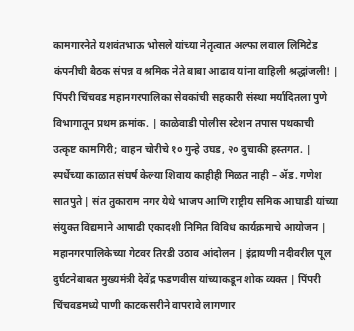कामगारनेते यशवंतभाऊ भोसले यांच्या नेतृत्वात अल्फा लवाल लिमिटेड कंपनीची बैठक संपन्न व श्रमिक नेते बाबा आढाव यांना वाहिली श्रद्धांजली! | पिंपरी चिंचवड महानगरपालिका सेवकांची सहकारी संस्था मर्यादितला पुणे विभागातून प्रथम क्रमांक. | काळेवाडी पोलीस स्टेशन तपास पथकाची उत्कृष्ट कामगिरी; वाहन चोरीचे १० गुन्हे उघड, २० दुचाकी हस्तगत. | स्पर्धेच्या काळात संघर्ष केल्या शिवाय काहीही मिळत नाही – ॲड. गणेश सातपुते | संत तुकाराम नगर येथे भाजप आणि राष्ट्रीय समिक आघाडी यांच्या संयुक्त विद्यमाने आषाढी एकादशी निमित विविध कार्यक्रमाचे आयोजन | महानगरपालिकेच्या गेटवर तिरडी उठाव आंदोलन | इंद्रायणी नदीवरील पूल दुर्घटनेबाबत मुख्यमंत्री देवेंद्र फडणवीस यांच्याकडून शोक व्यक्त | पिंपरी चिंचवडमध्ये पाणी काटकसरीने वापरावे लागणार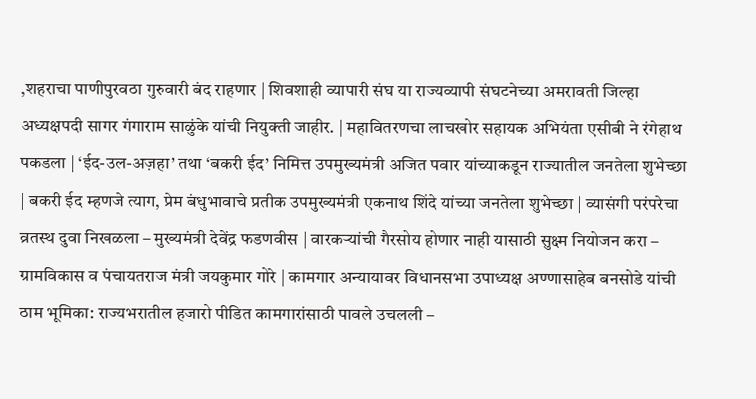,शहराचा पाणीपुरवठा गुरुवारी बंद राहणार | शिवशाही व्यापारी संघ या राज्यव्यापी संघटनेच्या अमरावती जिल्हा अध्यक्षपदी सागर गंगाराम साळुंके यांची नियुक्ती जाहीर. | महावितरणचा लाचखोर सहायक अभियंता एसीबी ने रंगेहाथ पकडला | ‘ईद-उल-अज़हा’ तथा ‘बकरी ईद’ निमित्त उपमुख्यमंत्री अजित पवार यांच्याकडून राज्यातील जनतेला शुभेच्छा | बकरी ईद म्हणजे त्याग, प्रेम बंधुभावाचे प्रतीक उपमुख्यमंत्री एकनाथ शिंदे यांच्या जनतेला शुभेच्छा | व्यासंगी परंपरेचा व्रतस्थ दुवा निखळला – मुख्यमंत्री देवेंद्र फडणवीस | वारकऱ्यांची गैरसोय होणार नाही यासाठी सुक्ष्म नियोजन करा – ग्रामविकास व पंचायतराज मंत्री जयकुमार गोरे | कामगार अन्यायावर विधानसभा उपाध्यक्ष अण्णासाहेब बनसोडे यांची ठाम भूमिका: राज्यभरातील हजारो पीडित कामगारांसाठी पावले उचलली –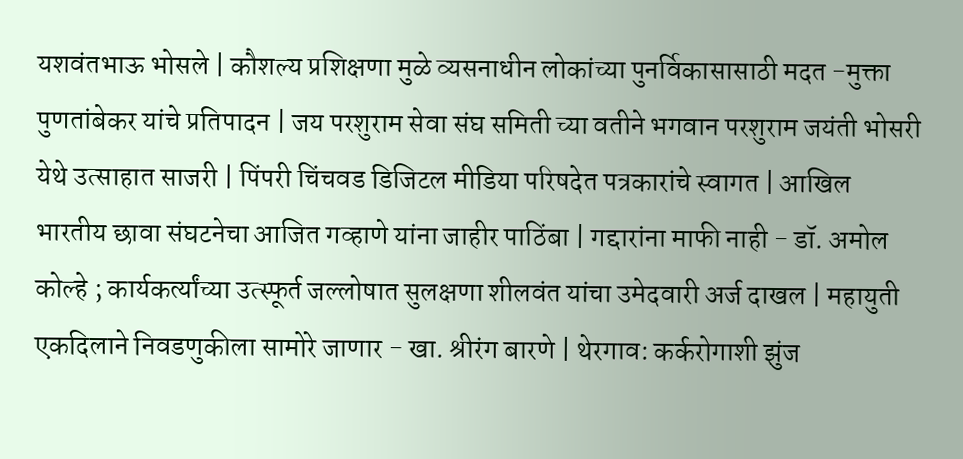यशवंतभाऊ भोसले | कौशल्य प्रशिक्षणा मुळे व्यसनाधीन लोकांच्या पुनर्विकासासाठी मदत -मुक्ता पुणतांबेकर यांचे प्रतिपादन | जय परशुराम सेवा संघ समिती च्या वतीने भगवान परशुराम जयंती भोसरी येथे उत्साहात साजरी | पिंपरी चिंचवड डिजिटल मीडिया परिषदेत पत्रकारांचे स्वागत | आखिल भारतीय छावा संघटनेचा आजित गव्हाणे यांना जाहीर पाठिंबा | गद्दारांना माफी नाही - डॉ. अमोल कोल्हे ; कार्यकर्त्यांच्या उत्स्फूर्त जल्लोषात सुलक्षणा शीलवंत यांचा उमेदवारी अर्ज दाखल | महायुती एकदिलाने निवडणुकीला सामोरे जाणार - खा. श्रीरंग बारणे | थेरगाव: कर्करोगाशी झुंज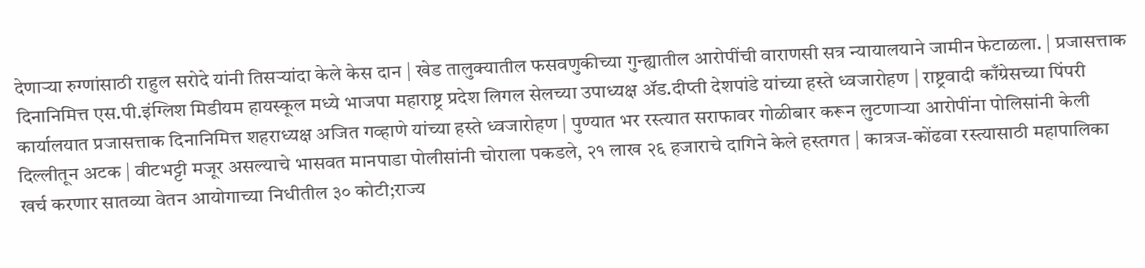देणाऱ्या रुग्णांसाठी राहुल सरोदे यांनी तिसऱ्यांदा केले केस दान | खेड तालुक्यातील फसवणुकीच्या गुन्ह्यातील आरोपींची वाराणसी सत्र न्यायालयाने जामीन फेटाळला. | प्रजासत्ताक दिनानिमित्त एस.पी.इंग्लिश मिडीयम हायस्कूल मध्ये भाजपा महाराष्ट्र प्रदेश लिगल सेलच्या उपाध्यक्ष ॲड.दीप्ती देशपांडे यांच्या हस्ते ध्वजारोहण | राष्ट्रवादी काँग्रेसच्या पिंपरी कार्यालयात प्रजासत्ताक दिनानिमित्त शहराध्यक्ष अजित गव्हाणे यांच्या हस्ते ध्वजारोहण | पुण्यात भर रस्त्यात सराफावर गोळीबार करून लुटणाऱ्या आरोपींना पोलिसांनी केली दिल्लीतून अटक | वीटभट्टी मजूर असल्याचे भासवत मानपाडा पोलीसांनी चोराला पकडले, २१ लाख २६ हजाराचे दागिने केले हस्तगत | कात्रज-कोंढवा रस्त्यासाठी महापालिका खर्च करणार सातव्या वेतन आयोगाच्या निधीतील ३० कोटी;राज्य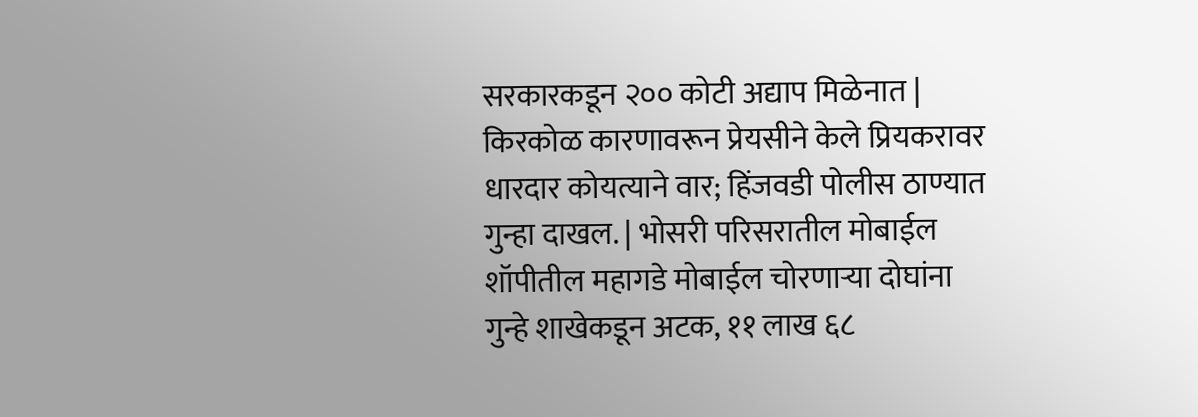सरकारकडून २०० कोटी अद्याप मिळेनात | किरकोळ कारणावरून प्रेयसीने केले प्रियकरावर धारदार कोयत्याने वार; हिंजवडी पोलीस ठाण्यात गुन्हा दाखल. | भोसरी परिसरातील मोबाईल शॉपीतील महागडे मोबाईल चोरणाऱ्या दोघांना गुन्हे शाखेकडून अटक, ११ लाख ६८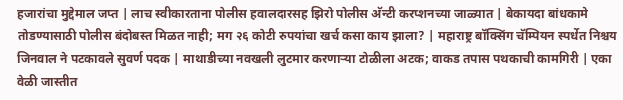हजारांचा मुद्देमाल जप्त | लाच स्वीकारताना पोलीस हवालदारसह झिरो पोलीस अ‍ॅन्टी करप्शनच्या जाळ्यात | बेकायदा बांधकामे तोडण्यासाठी पोलीस बंदोबस्त मिळत नाही; मग २६ कोटी रुपयांचा खर्च कसा काय झाला? | महाराष्ट्र बॉक्सिंग चॅम्पियन स्पर्धेत निश्चय जिनवाल ने पटकावले सुवर्ण पदक | माथाडीच्या नवखली लुटमार करणाऱ्या टोळीला अटक; वाकड तपास पथकाची कामगिरी | एका वेळी जास्तीत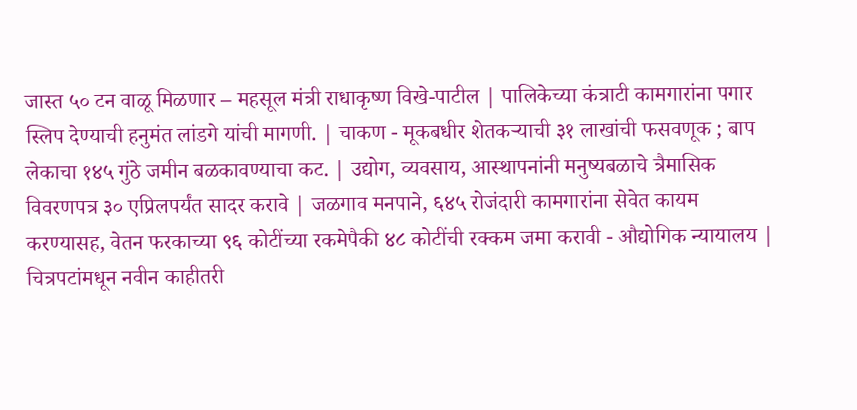जास्त ५० टन वाळू मिळणार – महसूल मंत्री राधाकृष्ण विखे-पाटील | पालिकेच्या कंत्राटी कामगारांना पगार स्लिप देण्याची हनुमंत लांडगे यांची मागणी. | चाकण - मूकबधीर शेतकऱ्याची ३१ लाखांची फसवणूक ; बाप लेकाचा १४५ गुंठे जमीन बळकावण्याचा कट. | उद्योग, व्यवसाय, आस्थापनांनी मनुष्यबळाचे त्रैमासिक विवरणपत्र ३० एप्रिलपर्यंत सादर करावे | जळगाव मनपाने, ६४५ रोजंदारी कामगारांना सेवेत कायम करण्यासह, वेतन फरकाच्या ९६ कोटींच्या रकमेपैकी ४८ कोटींची रक्कम जमा करावी - औद्योगिक न्यायालय | चित्रपटांमधून नवीन काहीतरी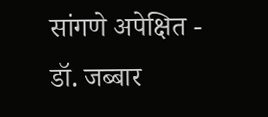सांगणे अपेक्षित - डॉ. जब्बार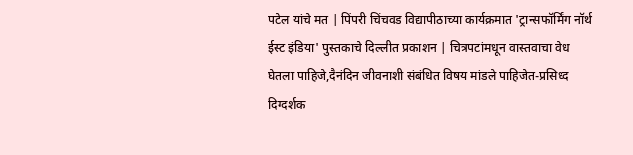पटेल यांचे मत | पिंपरी चिंचवड विद्यापीठाच्या कार्यक्रमात 'ट्रान्सफॉर्मिंग नॉर्थ ईस्ट इंडिया' पुस्तकाचे दिल्लीत प्रकाशन | चित्रपटांमधून वास्तवाचा वेध घेतला पाहिजे,दैनंदिन जीवनाशी संबंधित विषय मांडले पाहिजेत-प्रसिध्द दिग्दर्शक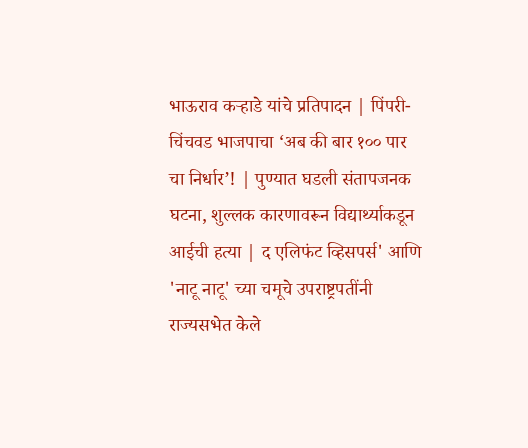भाऊराव कऱ्हाडे यांचे प्रतिपादन | पिंपरी-चिंचवड भाजपाचा ‘अब की बार १०० पार चा निर्धार’! | पुण्यात घडली संतापजनक घटना, शुल्लक कारणावरून विद्यार्थ्याकडून आईची हत्या | द एलिफंट व्हिसपर्स' आणि 'नाटू नाटू' च्या चमूचे उपराष्ट्रपतींनी राज्यसभेत केले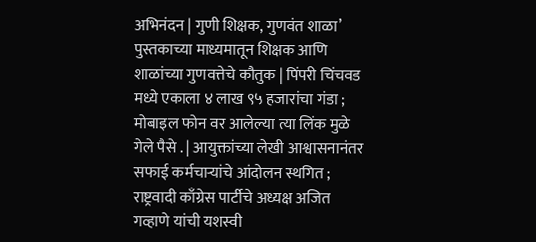अभिनंदन | गुणी शिक्षक, गुणवंत शाळा’ पुस्तकाच्या माध्यमातून शिक्षक आणि शाळांच्या गुणवत्तेचे कौतुक | पिंपरी चिंचवड मध्ये एकाला ४ लाख ९५ हजारांचा गंडा ; मोबाइल फोन वर आलेल्या त्या लिंक मुळे गेले पैसे . | आयुक्तांच्या लेखी आश्वासनानंतर सफाई कर्मचाऱ्यांचे आंदोलन स्थगित ; राष्ट्रवादी काँग्रेस पार्टीचे अध्यक्ष अजित गव्हाणे यांची यशस्वी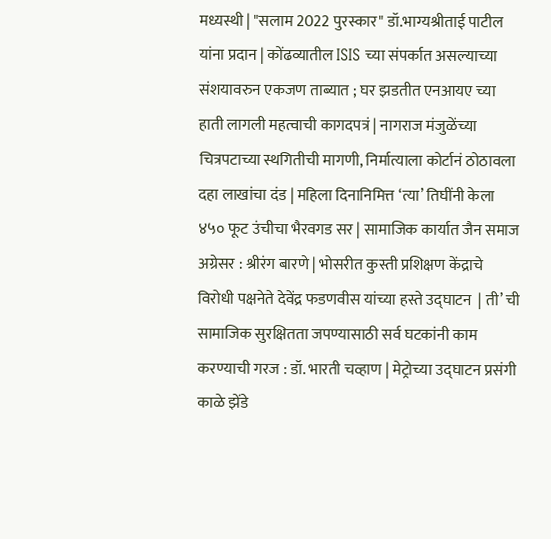मध्यस्थी | "सलाम 2022 पुरस्कार" डॉ.भाग्यश्रीताई पाटील यांना प्रदान | कोंढव्यातील ISIS च्या संपर्कात असल्याच्या संशयावरुन एकजण ताब्यात ; घर झडतीत एनआयए च्या हाती लागली महत्वाची कागदपत्रं | नागराज मंजुळेंच्या चित्रपटाच्या स्थगितीची मागणी, निर्मात्याला कोर्टानं ठोठावला दहा लाखांचा दंड | महिला दिनानिमित्त ‘त्या’ तिघींनी केला ४५० फूट उंचीचा भैरवगड सर | सामाजिक कार्यात जैन समाज अग्रेसर : श्रीरंग बारणे | भोसरीत कुस्ती प्रशिक्षण केंद्राचे विरोधी पक्षनेते देवेंद्र फडणवीस यांच्या हस्ते उद्‌घाटन  | ती’ ची सामाजिक सुरक्षितता जपण्यासाठी सर्व घटकांनी काम करण्याची गरज : डॉ. भारती चव्हाण | मेट्रोच्या उद्‌घाटन प्रसंगी काळे झेंडे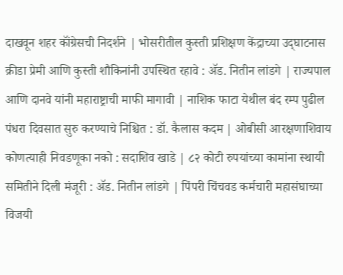दाखवून शहर कॉंग्रेसची निदर्शने | भोसरीतील कुस्ती प्रशिक्षण केंद्राच्या उद्‌घाटनास क्रीडा प्रेमी आणि कुस्ती शौकिनांनी उपस्थित रहावे : ॲड. नितीन लांडगे | राज्यपाल आणि दानवे यांनी महाराष्ट्राची माफी मागावी | नाशिक फाटा येथील बंद रम्प पुढील पंधरा दिवसात सुरु करण्याचे निश्चित : डॉ. कैलास कदम | ओबीसी आरक्षणाशिवाय कोणत्याही निवडणूका नको : सदाशिव खाडे | ८२ कोटी रुपयांच्या कामांना स्थायी समितीने दिली मंजूरी : ॲड. नितीन लांडगे | पिंपरी चिंचवड कर्मचारी महासंघाच्या विजयी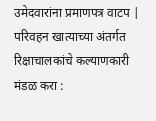उमेदवारांना प्रमाणपत्र वाटप | परिवहन खात्याच्या अंतर्गत रिक्षाचालकांचे कल्याणकारी मंडळ करा :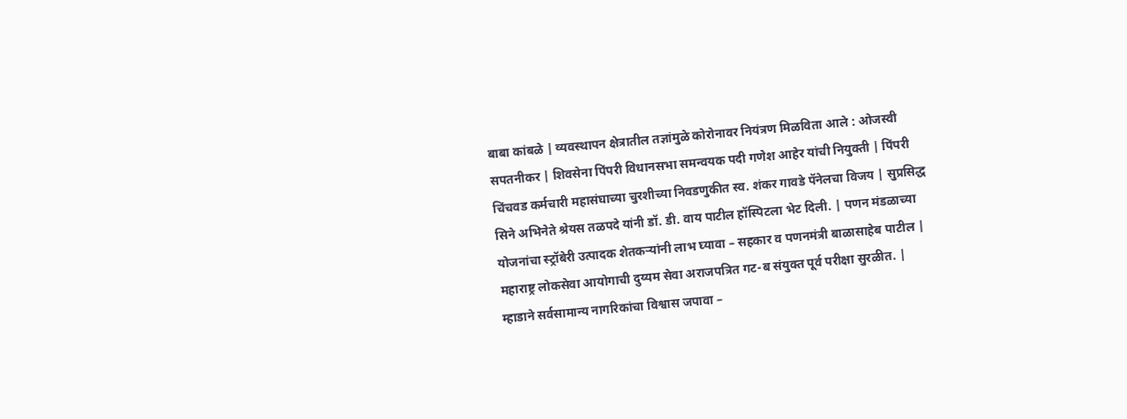बाबा कांबळे | व्यवस्थापन क्षेत्रातील तज्ञांमुळे कोरोनावर नियंत्रण मिळविता आले : ओजस्वी सपतनीकर | शिवसेना पिंपरी विधानसभा समन्वयक पदी गणेश आहेर यांची नियुक्ती | पिंपरी चिंचवड कर्मचारी महासंघाच्या चुरशीच्या निवडणुकीत स्व. शंकर गावडे पॅनेलचा विजय | सुप्रसिद्ध सिने अभिनेते श्रेयस तळपदे यांनी डॉ. डी. वाय पाटील हॉस्पिटला भेट दिली. | पणन मंडळाच्या योजनांचा स्ट्रॉबेरी उत्पादक शेतकऱ्यांनी लाभ घ्यावा – सहकार व पणनमंत्री बाळासाहेब पाटील | महाराष्ट्र लोकसेवा आयोगाची दुय्यम सेवा अराजपत्रित गट-ब संयुक्त पूर्व परीक्षा सुरळीत. | म्हाडाने सर्वसामान्य नागरिकांचा विश्वास जपावा –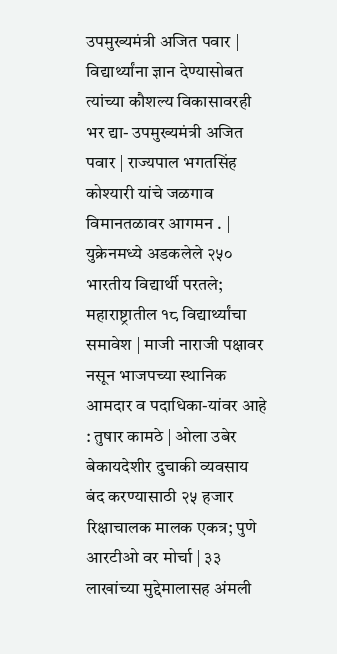उपमुख्यमंत्री अजित पवार | विद्यार्थ्यांना ज्ञान देण्यासोबत त्यांच्या कौशल्य विकासावरही भर द्या- उपमुख्यमंत्री अजित पवार | राज्यपाल भगतसिंह कोश्यारी यांचे जळगाव विमानतळावर आगमन . | युक्रेनमध्ये अडकलेले २५० भारतीय विद्यार्थी परतले; महाराष्ट्रातील १८ विद्यार्थ्यांचा समावेश | माजी नाराजी पक्षावर नसून भाजपच्या स्थानिक आमदार व पदाधिका-यांवर आहे : तुषार कामठे | ओला उबेर बेकायदेशीर दुचाकी व्यवसाय बंद करण्यासाठी २५ हजार रिक्षाचालक मालक एकत्र; पुणे आरटीओ वर मोर्चा | ३३ लाखांच्या मुद्देमालासह अंमली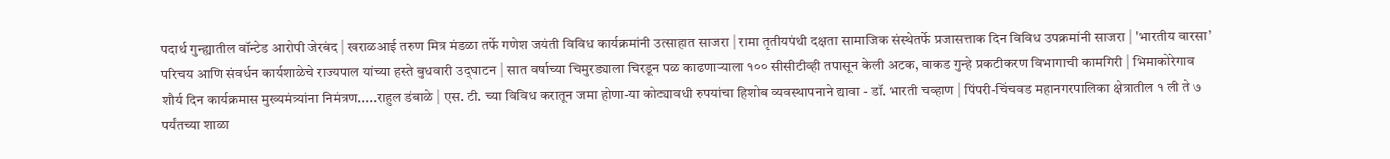पदार्थ गुन्ह्यातील वॉन्टेड आरोपी जेरबंद | खराळआई तरुण मित्र मंडळा तर्फे गणेश जयंती विविध कार्यक्रमांनी उत्साहात साजरा | रामा तृतीयपंथी दक्षता सामाजिक संस्थेतर्फे प्रजासत्ताक दिन विविध उपक्रमांनी साजरा | 'भारतीय वारसा’ परिचय आणि संवर्धन कार्यशाळेचे राज्यपाल यांच्या हस्ते बुधवारी उद्‌घाटन | सात वर्षाच्या चिमुरड्याला चिरडून पळ काढणाऱ्याला १०० सीसीटीव्ही तपासून केली अटक, वाकड गुन्हे प्रकटीकरण विभागाची कामगिरी | भिमाकोरेगाव शौर्य दिन कार्यक्रमास मुख्यमंत्र्यांना निमंत्रण.....राहुल डंबाळे | एस. टी. च्या विविध करातून जमा होणा-या कोट्यावधी रुपयांचा हिशोब व्यवस्थापनाने द्यावा - डॉ. भारती चव्हाण | पिंपरी-चिंचवड महानगरपालिका क्षेत्रातील १ ली ते ७ पर्यंतच्या शाळा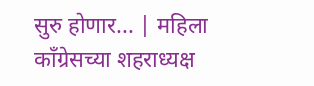सुरु होणार... | महिला कॉंग्रेसच्या शहराध्यक्ष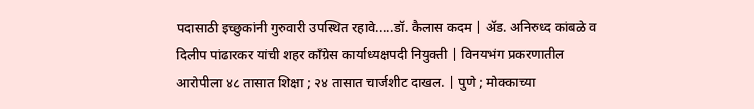पदासाठी इच्छुकांनी गुरुवारी उपस्थित रहावे.....डॉ. कैलास कदम | ॲड. अनिरुध्द कांबळे व दिलीप पांढारकर यांची शहर कॉंग्रेस कार्याध्यक्षपदी नियुक्ती | विनयभंग प्रकरणातील आरोपीला ४८ तासात शिक्षा ; २४ तासात चार्जशीट दाखल. | पुणे ; मोक्काच्या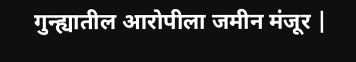गुन्ह्यातील आरोपीला जमीन मंजूर |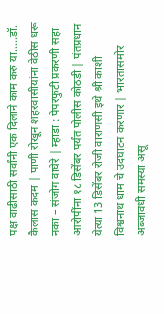पक्ष वाढीसाठी सर्वांनी एक दिलाने काम करु या.....डॉ. कैलास कदम | पाणी रोखून शहरवासीयांना वेठीस धरू नका – संजोग वाघेरे | म्हाडा : पेपरफुटी प्रकरणी सहा आरोपींना १८ डिसेंबर पर्यंत पोलीस कोठडी | पंतप्रधान येत्या 13 डिसेंबर रोजी वाराणसी इथे श्री काशी  विश्वनाथ धाम चे उदघाटन करणार | भारतासमोर अब्जावधी समस्या असू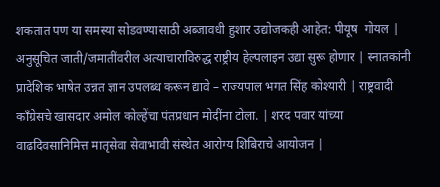शकतात पण या समस्या सोडवण्यासाठी अब्जावधी हुशार उद्योजकही आहेत: पीयूष  गोयल | अनुसूचित जाती/जमातींवरील अत्याचाराविरुद्ध राष्ट्रीय हेल्पलाइन उद्या सुरू होणार | स्नातकांनी प्रादेशिक भाषेत उन्नत ज्ञान उपलब्ध करून द्यावे – राज्यपाल भगत सिंह कोश्यारी | राष्ट्रवादी काँग्रेसचे खासदार अमोल कोल्हेंचा पंतप्रधान मोदींना टोला. | शरद पवार यांच्या वाढदिवसानिमित्त मातृसेवा सेवाभावी संस्थेत आरोग्य शिबिराचे आयोजन |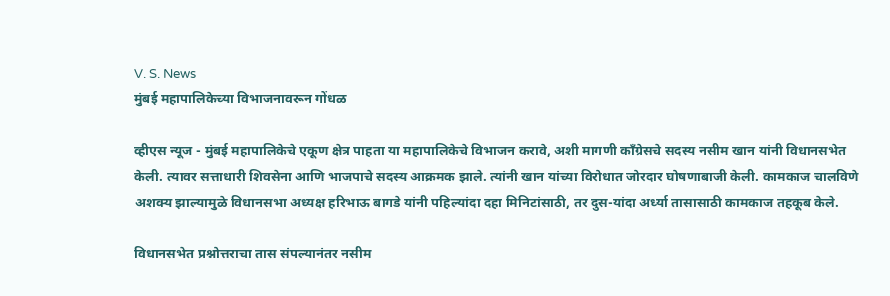V. S. News
मुंबई महापालिकेच्या विभाजनावरून गोंधळ

व्हीएस न्यूज - मुंबई महापालिकेचे एकूण क्षेत्र पाहता या महापालिकेचे विभाजन करावे, अशी मागणी काँग्रेसचे सदस्य नसीम खान यांनी विधानसभेत केली. त्यावर सत्ताधारी शिवसेना आणि भाजपाचे सदस्य आक्रमक झाले. त्यांनी खान यांच्या विरोधात जोरदार घोषणाबाजी केली. कामकाज चालविणे अशक्य झाल्यामुळे विधानसभा अध्यक्ष हरिभाऊ बागडे यांनी पहिल्यांदा दहा मिनिटांसाठी, तर दुस-यांदा अर्ध्या तासासाठी कामकाज तहकूब केले.

विधानसभेत प्रश्नोत्तराचा तास संपल्यानंतर नसीम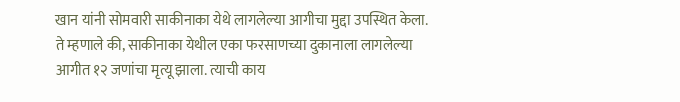खान यांनी सोमवारी साकीनाका येथे लागलेल्या आगीचा मुद्दा उपस्थित केला. ते म्हणाले की, साकीनाका येथील एका फरसाणच्या दुकानाला लागलेल्या आगीत १२ जणांचा मृत्यू झाला. त्याची काय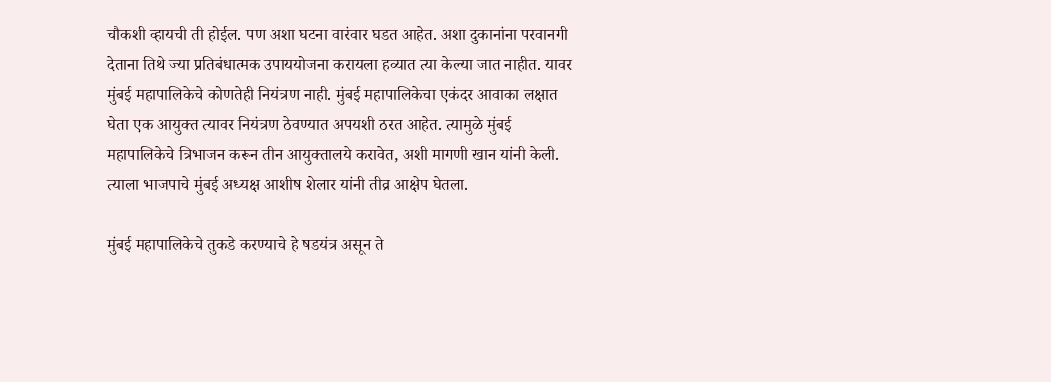चौकशी व्हायची ती होईल. पण अशा घटना वारंवार घडत आहेत. अशा दुकानांना परवानगी देताना तिथे ज्या प्रतिबंधात्मक उपाययोजना करायला हव्यात त्या केल्या जात नाहीत. यावर मुंबई महापालिकेचे कोणतेही नियंत्रण नाही. मुंबई महापालिकेचा एकंदर आवाका लक्षात घेता एक आयुक्त त्यावर नियंत्रण ठेवण्यात अपयशी ठरत आहेत. त्यामुळे मुंबई महापालिकेचे त्रिभाजन करून तीन आयुक्तालये करावेत, अशी मागणी खान यांनी केली. त्याला भाजपाचे मुंबई अध्यक्ष आशीष शेलार यांनी तीव्र आक्षेप घेतला.

मुंबई महापालिकेचे तुकडे करण्याचे हे षडयंत्र असून ते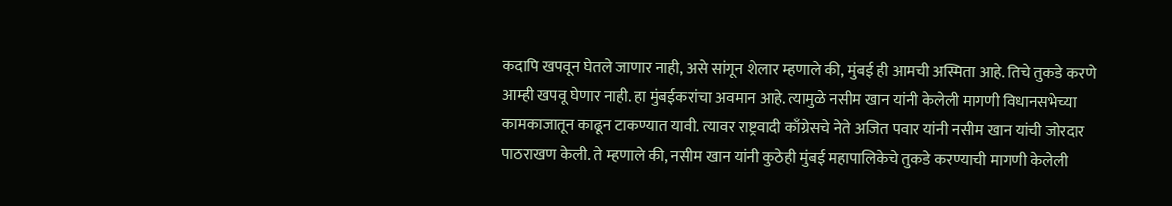कदापि खपवून घेतले जाणार नाही, असे सांगून शेलार म्हणाले की, मुंबई ही आमची अस्मिता आहे. तिचे तुकडे करणे आम्ही खपवू घेणार नाही. हा मुंबईकरांचा अवमान आहे. त्यामुळे नसीम खान यांनी केलेली मागणी विधानसभेच्या कामकाजातून काढून टाकण्यात यावी. त्यावर राष्ट्रवादी काँग्रेसचे नेते अजित पवार यांनी नसीम खान यांची जोरदार पाठराखण केली. ते म्हणाले की, नसीम खान यांनी कुठेही मुंबई महापालिकेचे तुकडे करण्याची मागणी केलेली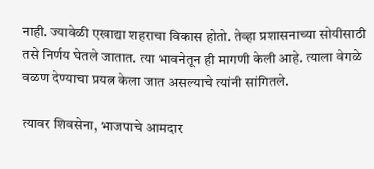नाही. ज्यावेळी एखाद्या शहराचा विकास होतो. तेव्हा प्रशासनाच्या सोयीसाठी तसे निर्णय घेतले जातात. त्या भावनेतून ही मागणी केली आहे. त्याला वेगळे वळण देण्याचा प्रयत्न केला जात असल्याचे त्यांनी सांगितले.

त्यावर शिवसेना, भाजपाचे आमदार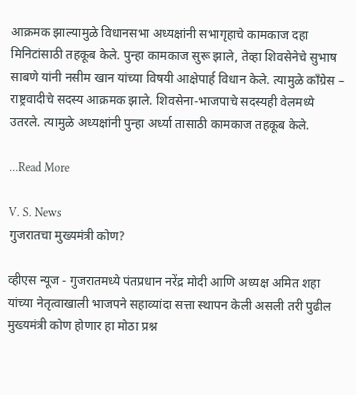आक्रमक झाल्यामुळे विधानसभा अध्यक्षांनी सभागृहाचे कामकाज दहा मिनिटांसाठी तहकूब केले. पुन्हा कामकाज सुरू झाले, तेव्हा शिवसेनेचे सुभाष साबणे यांनी नसीम खान यांच्या विषयी आक्षेपार्ह विधान केले. त्यामुळे काँग्रेस – राष्ट्रवादीचे सदस्य आक्रमक झाले. शिवसेना-भाजपाचे सदस्यही वेलमध्ये उतरले. त्यामुळे अध्यक्षांनी पुन्हा अर्ध्या तासाठी कामकाज तहकूब केले.

...Read More

V. S. News
गुजरातचा मुख्यमंत्री कोण?

व्हीएस न्यूज - गुजरातमध्ये पंतप्रधान नरेंद्र मोदी आणि अध्यक्ष अमित शहा यांच्या नेतृत्वाखाली भाजपने सहाव्यांदा सत्ता स्थापन केली असली तरी पुढील मुख्यमंत्री कोण होणार हा मोठा प्रश्न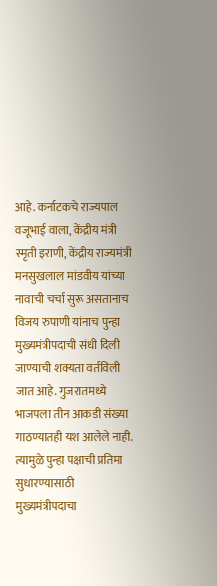आहे. कर्नाटकचे राज्यपाल वजूभाई वाला, केंद्रीय मंत्री स्मृती इराणी, केंद्रीय राज्यमंत्री मनसुखलाल मांडवीय यांच्या नावाची चर्चा सुरू असतानाच विजय रुपाणी यांनाच पुन्हा मुख्यमंत्रीपदाची संधी दिली जाण्याची शक्यता वर्तविली जात आहे. गुजरातमध्ये भाजपला तीन आकडी संख्या गाठण्यातही यश आलेले नाही. त्यामुळे पुन्हा पक्षाची प्रतिमा सुधारण्यासाठी मुख्यमंत्रीपदाचा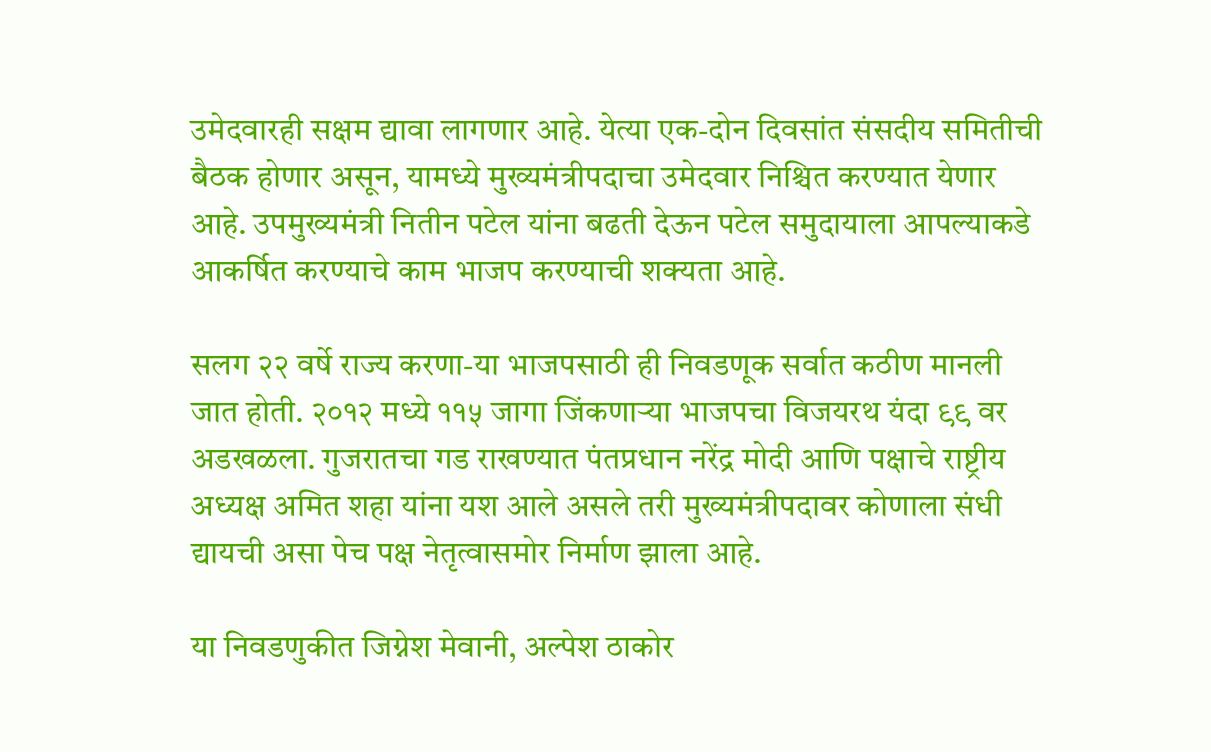उमेदवारही सक्षम द्यावा लागणार आहे. येत्या एक-दोन दिवसांत संसदीय समितीची बैठक होणार असून, यामध्ये मुख्यमंत्रीपदाचा उमेदवार निश्चित करण्यात येणार आहे. उपमुख्यमंत्री नितीन पटेल यांना बढती देऊन पटेल समुदायाला आपल्याकडे आकर्षित करण्याचे काम भाजप करण्याची शक्यता आहे.

सलग २२ वर्षे राज्य करणा-या भाजपसाठी ही निवडणूक सर्वात कठीण मानली जात होती. २०१२ मध्ये ११५ जागा जिंकणाऱ्या भाजपचा विजयरथ यंदा ९९ वर अडखळला. गुजरातचा गड राखण्यात पंतप्रधान नरेंद्र मोदी आणि पक्षाचे राष्ट्रीय अध्यक्ष अमित शहा यांना यश आले असले तरी मुख्यमंत्रीपदावर कोणाला संधी द्यायची असा पेच पक्ष नेतृत्वासमोर निर्माण झाला आहे.

या निवडणुकीत जिग्नेश मेवानी, अल्पेश ठाकोर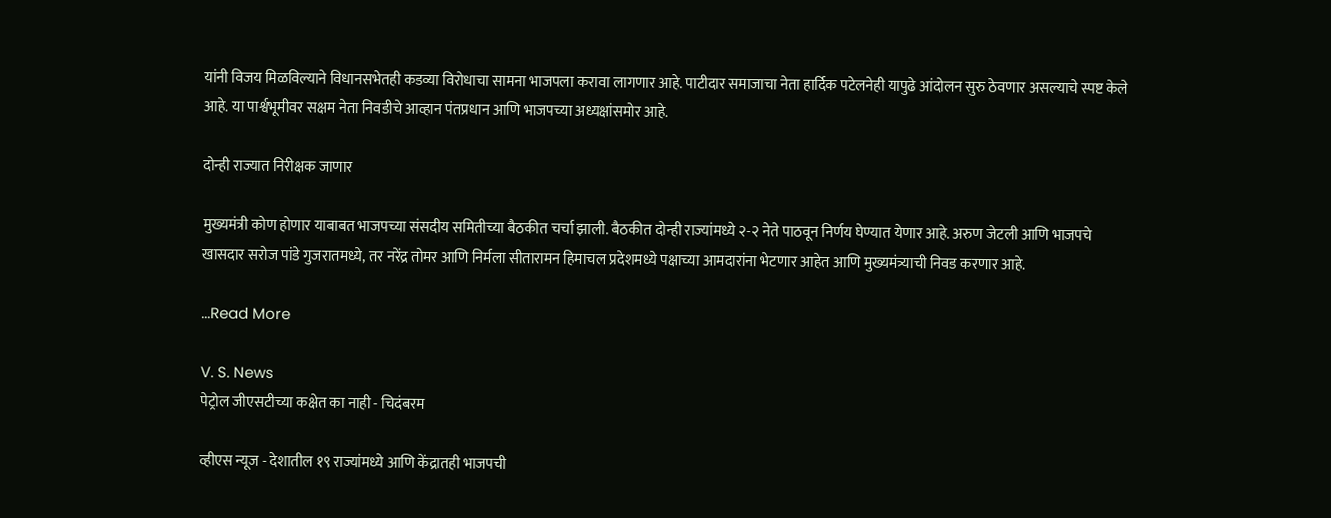यांनी विजय मिळविल्याने विधानसभेतही कडव्या विरोधाचा सामना भाजपला करावा लागणार आहे. पाटीदार समाजाचा नेता हार्दिक पटेलनेही यापुढे आंदोलन सुरु ठेवणार असल्याचे स्पष्ट केले आहे. या पार्श्वभूमीवर सक्षम नेता निवडीचे आव्हान पंतप्रधान आणि भाजपच्या अध्यक्षांसमोर आहे.

दोन्ही राज्यात निरीक्षक जाणार

मुख्यमंत्री कोण होणार याबाबत भाजपच्या संसदीय समितीच्या बैठकीत चर्चा झाली. बैठकीत दोन्ही राज्यांमध्ये २-२ नेते पाठवून निर्णय घेण्यात येणार आहे. अरुण जेटली आणि भाजपचे खासदार सरोज पांडे गुजरातमध्ये, तर नरेंद्र तोमर आणि निर्मला सीतारामन हिमाचल प्रदेशमध्ये पक्षाच्या आमदारांना भेटणार आहेत आणि मुख्यमंत्र्याची निवड करणार आहे.

...Read More

V. S. News
पेट्रोल जीएसटीच्या कक्षेत का नाही - चिदंबरम

व्हीएस न्यूज - देशातील १९ राज्यांमध्ये आणि केंद्रातही भाजपची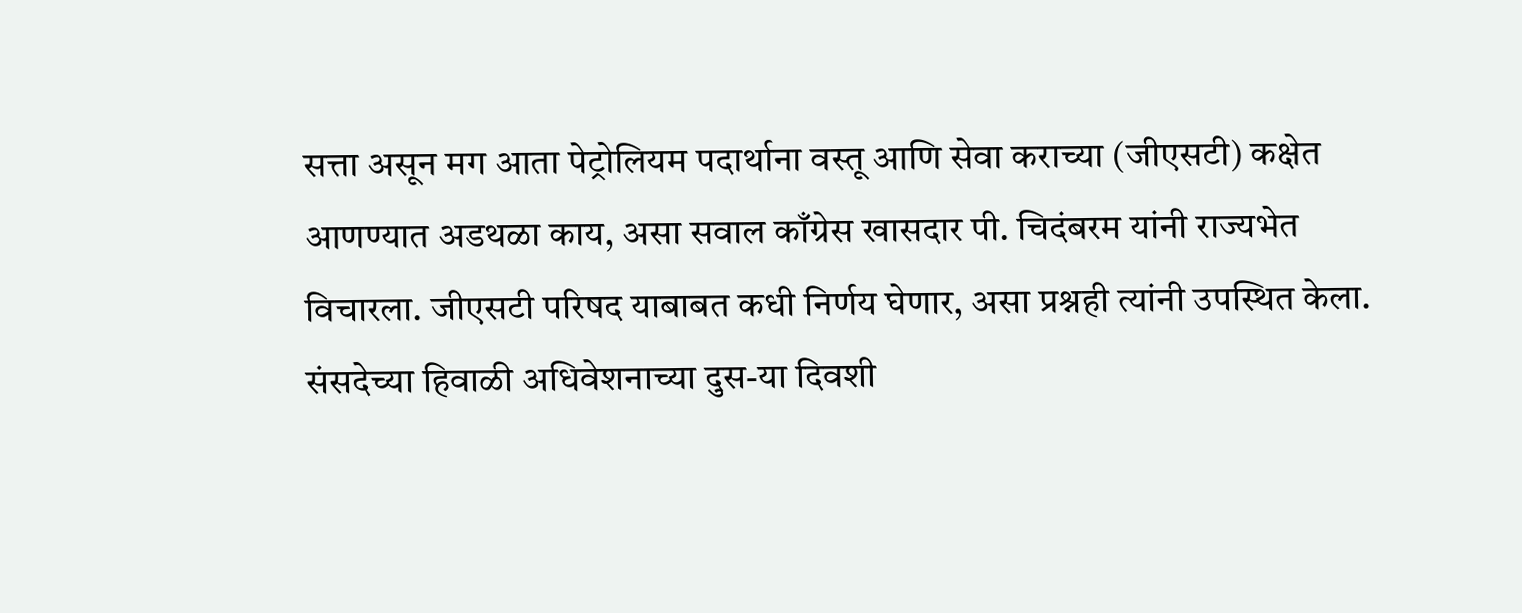सत्ता असून मग आता पेट्रोलियम पदार्थाना वस्तू आणि सेवा कराच्या (जीएसटी) कक्षेत आणण्यात अडथळा काय, असा सवाल काँग्रेस खासदार पी. चिदंबरम यांनी राज्यभेत विचारला. जीएसटी परिषद याबाबत कधी निर्णय घेणार, असा प्रश्नही त्यांनी उपस्थित केला. संसदेच्या हिवाळी अधिवेशनाच्या दुस-या दिवशी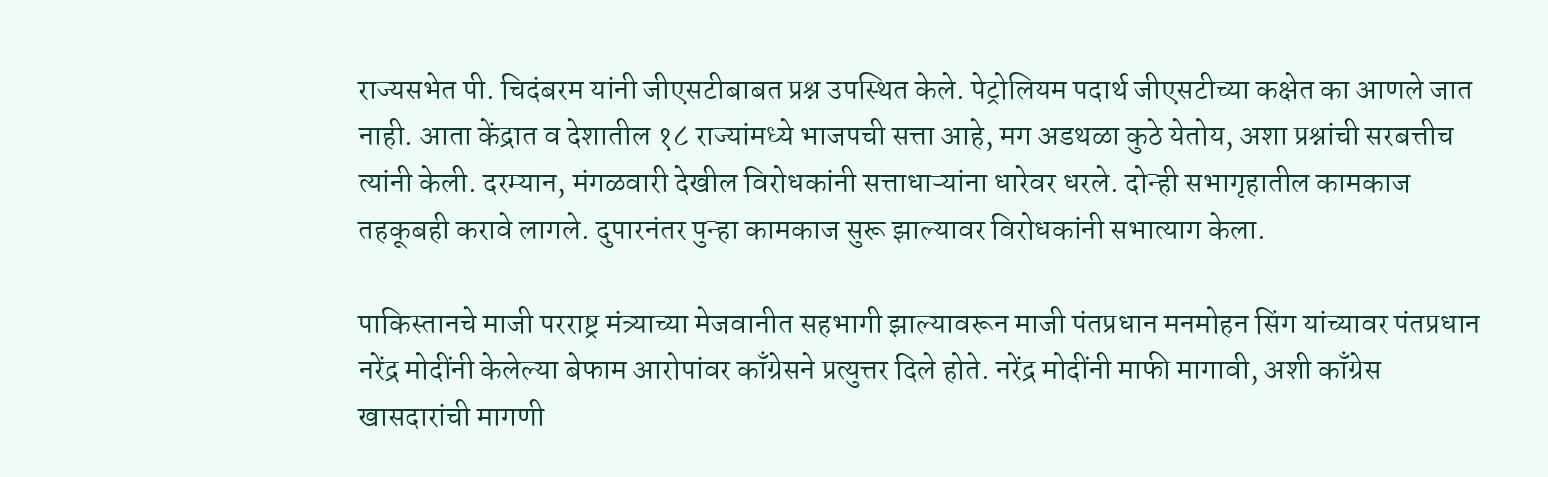राज्यसभेत पी. चिदंबरम यांनी जीएसटीबाबत प्रश्न उपस्थित केले. पेट्रोलियम पदार्थ जीएसटीच्या कक्षेत का आणले जात नाही. आता केंद्रात व देशातील १८ राज्यांमध्ये भाजपची सत्ता आहे, मग अडथळा कुठे येतोय, अशा प्रश्नांची सरबत्तीच त्यांनी केली. दरम्यान, मंगळवारी देखील विरोधकांनी सत्ताधाऱ्यांना धारेवर धरले. दोन्ही सभागृहातील कामकाज तहकूबही करावे लागले. दुपारनंतर पुन्हा कामकाज सुरू झाल्यावर विरोधकांनी सभात्याग केला.

पाकिस्तानचे माजी परराष्ट्र मंत्र्याच्या मेजवानीत सहभागी झाल्यावरून माजी पंतप्रधान मनमोहन सिंग यांच्यावर पंतप्रधान नरेंद्र मोदींनी केलेल्या बेफाम आरोपांवर काँग्रेसने प्रत्युत्तर दिले होते. नरेंद्र मोदींनी माफी मागावी, अशी काँग्रेस खासदारांची मागणी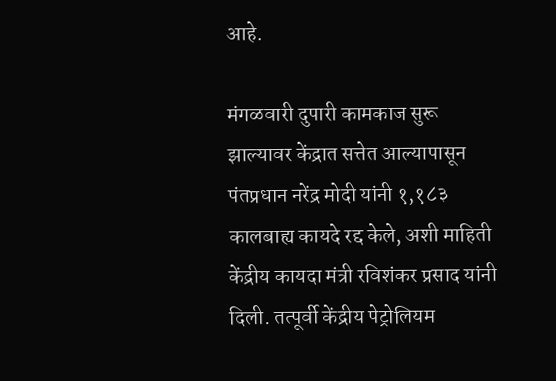आहे.

मंगळवारी दुपारी कामकाज सुरू झाल्यावर केंद्रात सत्तेत आल्यापासून पंतप्रधान नरेंद्र मोदी यांनी १,१८३ कालबाह्य कायदे रद्द केले, अशी माहिती केंद्रीय कायदा मंत्री रविशंकर प्रसाद यांनी दिली. तत्पूर्वी केंद्रीय पेट्रोलियम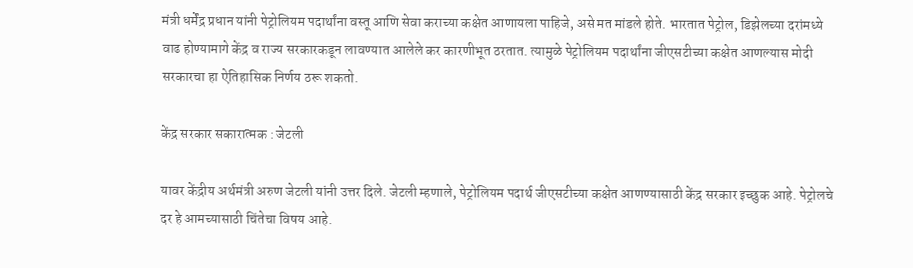मंत्री धर्मेंद्र प्रधान यांनी पेट्रोलियम पदार्थांना वस्तू आणि सेवा कराच्या कक्षेत आणायला पाहिजे, असे मत मांडले होते. भारतात पेट्रोल, डिझेलच्या दरांमध्ये वाढ होण्यामागे केंद्र व राज्य सरकारकडून लावण्यात आलेले कर कारणीभूत ठरतात. त्यामुळे पेट्रोलियम पदार्थांना जीएसटीच्या कक्षेत आणल्यास मोदी सरकारचा हा ऐतिहासिक निर्णय ठरू शकतो.

केंद्र सरकार सकारात्मक : जेटली

यावर केंद्रीय अर्थमंत्री अरुण जेटली यांनी उत्तर दिले. जेटली म्हणाले, पेट्रोलियम पदार्थ जीएसटीच्या कक्षेत आणण्यासाठी केंद्र सरकार इच्छुक आहे. पेट्रोलचे दर हे आमच्यासाठी चिंतेचा विषय आहे.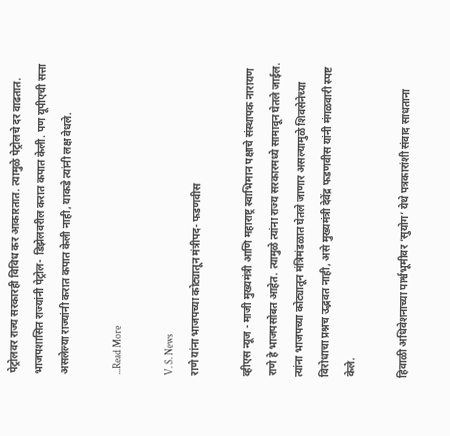पेट्रोलवर राज्य सरकारही विविध कर आकारतात. त्यामुळे पेट्रोलचे दर वाढतात. भाजपशासित राज्यांनी पेट्रोल- डिझेलवरील करात कपात केली. पण यूपीएची सत्ता असलेल्या राज्यांनी करात कपात केली नाही, याकडे त्यांनी लक्ष वेधले.

...Read More

V. S. News
राणे यांना भाजपच्या कोट्यातून मंत्रीपद- फडणवीस

व्हीएस न्यूज - माजी मुख्यमंत्री आणि महाराष्ट्र स्वाभिमान पक्षाचे संस्थापक नारायण राणे हे भाजपसोबत आहेत. त्यामुळे त्यांना राज्य सरकारमध्ये सामावून घेतले जाईल. त्यांना भाजपच्या कोट्यातून मंत्रिमंडळात घेतले जाणार असल्यामुळे शिवसेनेच्या विरोधाचा प्रश्नच उद्भवत नाही, असे मुख्यमंत्री देवेंद्र फडणवीस यांनी मंगळवारी स्पष्ट केले.

हिवाळी अधिवेशनाच्या पार्श्वभूमीवर ‘सुयोग’ येथे पत्रकारांशी संवाद साधताना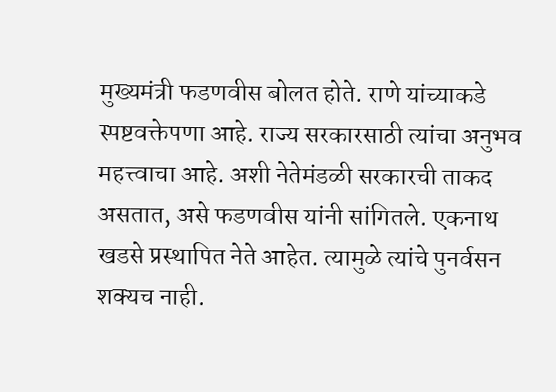मुख्यमंत्री फडणवीस बोलत होते. राणे यांच्याकडे स्पष्टवक्तेपणा आहे. राज्य सरकारसाठी त्यांचा अनुभव महत्त्वाचा आहे. अशी नेतेमंडळी सरकारची ताकद असतात, असे फडणवीस यांनी सांगितले. एकनाथ खडसे प्रस्थापित नेते आहेत. त्यामुळे त्यांचे पुनर्वसन शक्यच नाही.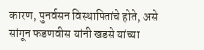कारण, पुनर्वसन विस्थापितांचे होते, असे सांगून फडणवीस यांनी खडसे यांच्या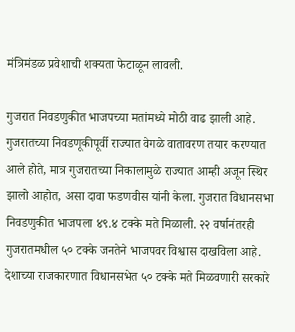मंत्रिमंडळ प्रवेशाची शक्यता फेटाळून लावली.

गुजरात निवडणुकीत भाजपच्या मतांमध्ये मोठी वाढ झाली आहे. गुजरातच्या निवडणूकीपूर्वी राज्यात वेगळे वातावरण तयार करण्यात आले होते, मात्र गुजरातच्या निकालामुळे राज्यात आम्ही अजून स्थिर झालो आहोत, असा दावा फडणवीस यांनी केला. गुजरात विधानसभा निवडणुकीत भाजपला ४९.४ टक्के मते मिळाली. २२ वर्षानंतरही गुजरातमधील ५० टक्के जनतेने भाजपवर विश्वास दाखविला आहे. देशाच्या राजकारणात विधानसभेत ५० टक्के मते मिळवणारी सरकारे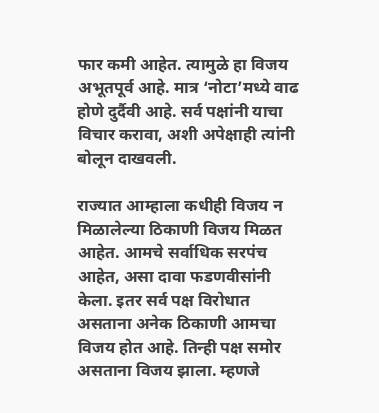फार कमी आहेत. त्यामुळे हा विजय अभूतपूर्व आहे. मात्र ‘नोटा’मध्ये वाढ होणे दुर्दैवी आहे. सर्व पक्षांनी याचा विचार करावा, अशी अपेक्षाही त्यांनी बोलून दाखवली.

राज्यात आम्हाला कधीही विजय न मिळालेल्या ठिकाणी विजय मिळत आहेत. आमचे सर्वाधिक सरपंच आहेत, असा दावा फडणवीसांनी केला. इतर सर्व पक्ष विरोधात असताना अनेक ठिकाणी आमचा विजय होत आहे. तिन्ही पक्ष समोर असताना विजय झाला. म्हणजे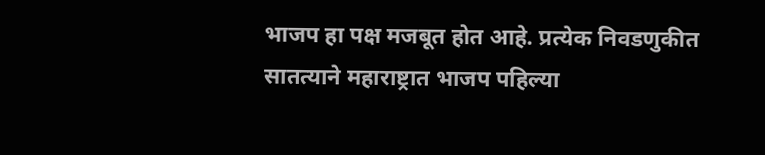भाजप हा पक्ष मजबूत होत आहे. प्रत्येक निवडणुकीत सातत्याने महाराष्ट्रात भाजप पहिल्या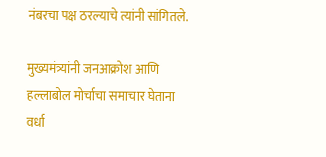नंबरचा पक्ष ठरल्याचे त्यांनी सांगितले.

मुख्यमंत्र्यांनी जनआक्रोश आणि हल्लाबोल मोर्चाचा समाचार घेताना वर्धा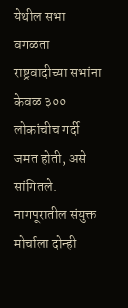येथील सभा वगळता राष्ट्रवादीच्या सभांना केवळ ३०० लोकांचीच गर्दी जमत होती, असे सांगितले. नागपूरातील संयुक्त मोर्चाला दोन्ही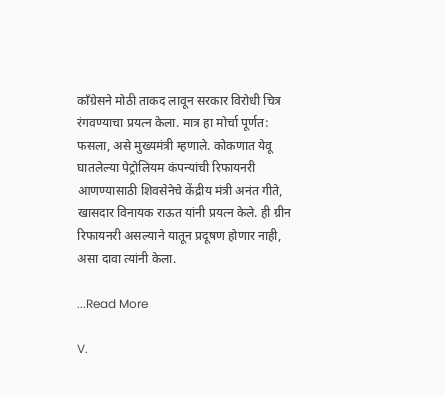काँग्रेसने मोठी ताकद लावून सरकार विरोधी चित्र रंगवण्याचा प्रयत्न केला. मात्र हा मोर्चा पूर्णत: फसला, असे मुख्यमंत्री म्हणाले. कोकणात येवू घातलेल्या पेट्रोलियम कंपन्यांची रिफायनरी आणण्यासाठी शिवसेनेचे केंद्रीय मंत्री अनंत गीते, खासदार विनायक राऊत यांनी प्रयत्न केले. ही ग्रीन रिफायनरी असल्याने यातून प्रदूषण होणार नाही, असा दावा त्यांनी केला.

...Read More

V.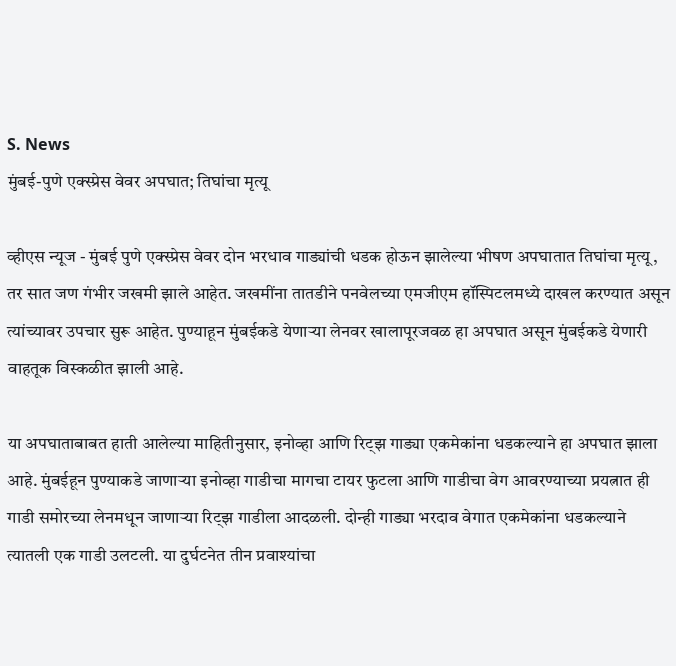S. News
मुंबई-पुणे एक्स्प्रेस वेवर अपघात; तिघांचा मृत्यू

व्हीएस न्यूज - मुंबई पुणे एक्स्प्रेस वेवर दोन भरधाव गाड्यांची धडक होऊन झालेल्या भीषण अपघातात तिघांचा मृत्यू, तर सात जण गंभीर जखमी झाले आहेत. जखमींना तातडीने पनवेलच्या एमजीएम हॉस्पिटलमध्ये दाखल करण्यात असून त्यांच्यावर उपचार सुरू आहेत. पुण्याहून मुंबईकडे येणाऱ्या लेनवर खालापूरजवळ हा अपघात असून मुंबईकडे येणारी वाहतूक विस्कळीत झाली आहे.

या अपघाताबाबत हाती आलेल्या माहितीनुसार, इनोव्हा आणि रिट्झ गाड्या एकमेकांना धडकल्याने हा अपघात झाला आहे. मुंबईहून पुण्याकडे जाणाऱ्या इनोव्हा गाडीचा मागचा टायर फुटला आणि गाडीचा वेग आवरण्याच्या प्रयत्नात ही गाडी समोरच्या लेनमधून जाणाऱ्या रिट्झ गाडीला आदळली. दोन्ही गाड्या भरदाव वेगात एकमेकांना धडकल्याने त्यातली एक गाडी उलटली. या दुर्घटनेत तीन प्रवाश्यांचा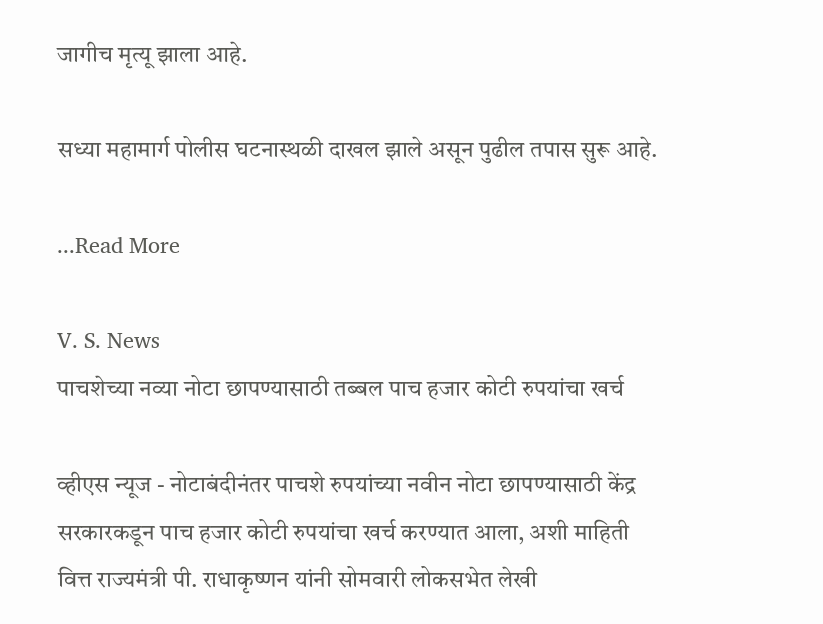जागीच मृत्यू झाला आहे.

सध्या महामार्ग पोलीस घटनास्थळी दाखल झाले असून पुढील तपास सुरू आहे.

...Read More

V. S. News
पाचशेच्या नव्या नोटा छापण्यासाठी तब्बल पाच हजार कोटी रुपयांचा खर्च

व्हीएस न्यूज - नोटाबंदीनंतर पाचशे रुपयांच्या नवीन नोटा छापण्यासाठी केंद्र सरकारकडून पाच हजार कोटी रुपयांचा खर्च करण्यात आला, अशी माहिती वित्त राज्यमंत्री पी. राधाकृष्णन यांनी सोमवारी लोकसभेत लेखी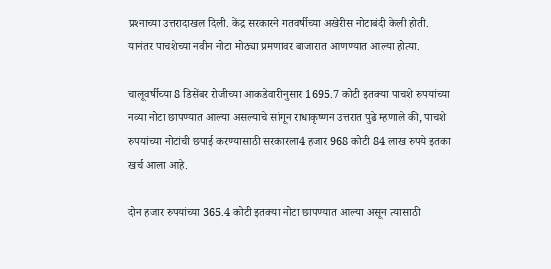प्रश्‍नाच्या उत्तरादाखल दिली. केंद्र सरकारने गतवर्षीच्या अखेरीस नोटाबंदी केली होती. यानंतर पाचशेच्या नवीन नोटा मोठ्या प्रमणावर बाजारात आणण्यात आल्या होत्या.

चालूवर्षीच्या 8 डिसेंबर रोजीच्या आकडेवारीनुसार 1695.7 कोटी इतक्या पाचशे रुपयांच्या नव्या नोटा छापण्यात आल्या असल्याचे सांगून राधाकृष्णन उत्तरात पुढे म्हणाले की, पाचशे रुपयांच्या नोटांची छपाई करण्यासाठी सरकारला4 हजार 968 कोटी 84 लाख रुपये इतका खर्च आला आहे.

दोन हजार रुपयांच्या 365.4 कोटी इतक्या नोटा छापण्यात आल्या असून त्यासाठी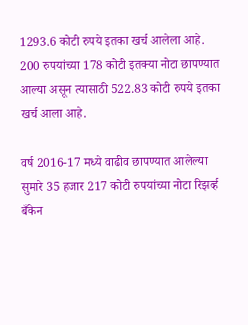1293.6 कोटी रुपये इतका खर्च आलेला आहे. 200 रुपयांच्या 178 कोटी इतक्या नोटा छापण्यात आल्या असून त्यासाठी 522.83 कोटी रुपये इतका खर्च आला आहे.

वर्ष 2016-17 मध्ये वाढीव छापण्यात आलेल्या सुमारे 35 हजार 217 कोटी रुपयांच्या नोटा रिझर्व्ह बँकेन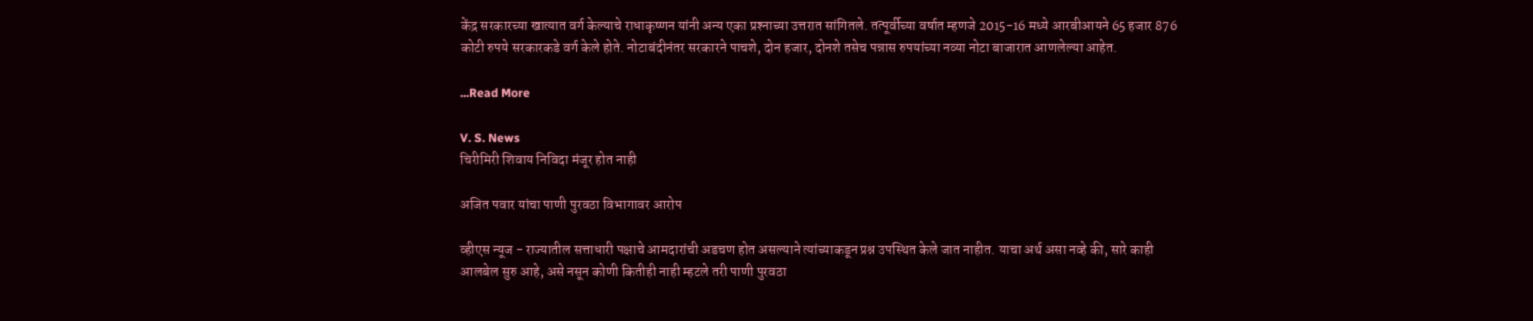केंद्र सरकारच्या खात्यात वर्ग केल्याचे राधाकृष्णन यांनी अन्य एका प्रश्‍नाच्या उत्तरात सांगितले. तत्पूर्वीच्या वर्षात म्हणजे 2015-16 मध्ये आरबीआयने 65 हजार 876 कोटी रुपये सरकारकडे वर्ग केले होते. नोटाबंदीनंतर सरकारने पाचशे, दोन हजार, दोनशे तसेच पन्नास रुपयांच्या नव्या नोटा बाजारात आणलेल्या आहेत.

...Read More

V. S. News
चिरीमिरी शिवाय निविदा मंजूर होत नाही

अजित पवार यांचा पाणी पुरवठा विभागावर आरोप

व्हीएस न्यूज - राज्यातील सत्ताधारी पक्षाचे आमदारांची अडचण होत असल्याने त्यांच्याकडून प्रश्न उपस्थित केले जात नाहीत. याचा अर्थ असा नव्हे की, सारे काही आलबेल सुरु आहे, असे नसून कोणी कितीही नाही म्हटले तरी पाणी पुरवठा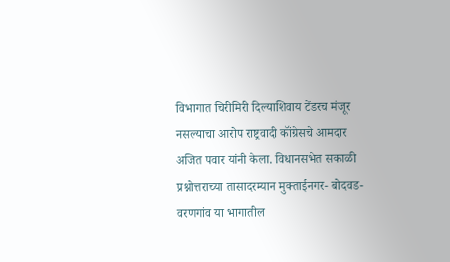विभागात चिरीमिरी दिल्याशिवाय टेंडरच मंजूर नसल्याचा आरोप राष्ट्रवादी कॉंग्रेसचे आमदार अजित पवार यांनी केला. विधानसभेत सकाळी प्रश्नोत्तराच्या तासादरम्यान मुक्ताईनगर- बोदवड- वरणगांव या भागातील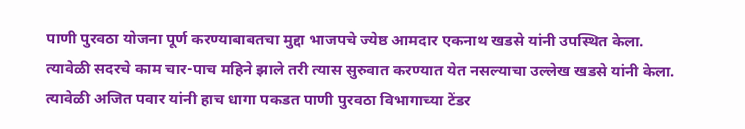पाणी पुरवठा योजना पूर्ण करण्याबाबतचा मुद्दा भाजपचे ज्येष्ठ आमदार एकनाथ खडसे यांनी उपस्थित केला. त्यावेळी सदरचे काम चार-पाच महिने झाले तरी त्यास सुरुवात करण्यात येत नसल्याचा उल्लेख खडसे यांनी केला. त्यावेळी अजित पवार यांनी हाच धागा पकडत पाणी पुरवठा विभागाच्या टेंडर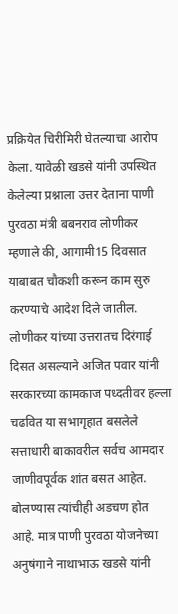प्रक्रियेत चिरीमिरी घेतल्याचा आरोप केला. यावेळी खडसे यांनी उपस्थित केलेल्या प्रश्नाला उत्तर देताना पाणी पुरवठा मंत्री बबनराव लोणीकर म्हणाले की, आगामी15 दिवसात याबाबत चौकशी करून काम सुरु करण्याचे आदेश दिले जातील. लोणीकर यांच्या उत्तरातच दिरंगाई दिसत असल्याने अजित पवार यांनी सरकारच्या कामकाज पध्दतीवर हल्ला चढवित या सभागृहात बसलेले सत्ताधारी बाकावरील सर्वच आमदार जाणीवपूर्वक शांत बसत आहेत. बोलण्यास त्यांचीही अडचण होत आहे. मात्र पाणी पुरवठा योजनेच्या अनुषंगाने नाथाभाऊ खडसे यांनी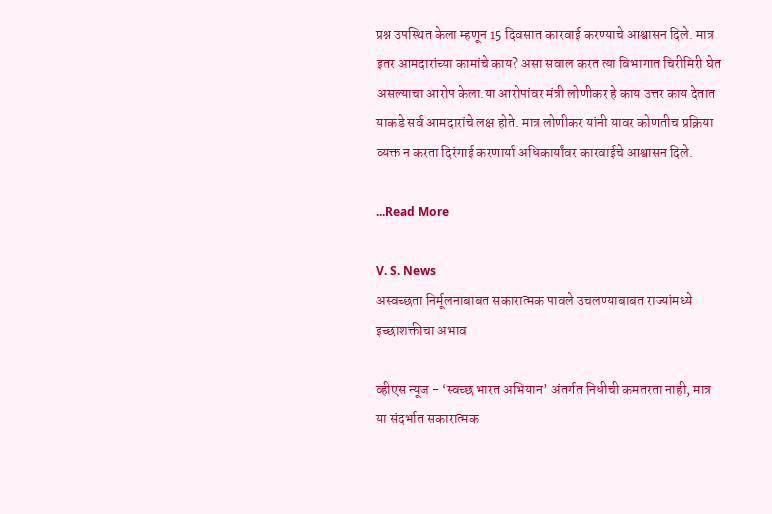प्रश्न उपस्थित केला म्हणून 15 दिवसात कारवाई करण्याचे आश्वासन दिले. मात्र इतर आमदारांच्या कामांचे काय? असा सवाल करत त्या विभागात चिरीमिरी घेत असल्याचा आरोप केला.या आरोपांवर मंत्री लोणीकर हे काय उत्तर काय देतात याकडे सर्व आमदारांचे लक्ष होते. मात्र लोणीकर यांनी यावर कोणतीच प्रक्रिया व्यक्त न करता दिरंगाई करणार्या अधिकार्यांवर कारवाईचे आश्वासन दिले.

...Read More

V. S. News
अस्वच्छता निर्मूलनाबाबत सकारात्मक पावले उचलण्याबाबत राज्यांमध्ये इच्छाशक्तीचा अभाव

व्हीएस न्यूज - ‘स्वच्छ भारत अभियान’ अंतर्गत निधीची कमतरता नाही, मात्र या संदर्भात सकारात्मक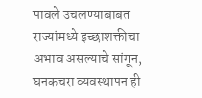पावले उचलण्याबाबत राज्यांमध्ये इच्छाशक्तीचा अभाव असल्याचे सांगून, घनकचरा व्यवस्थापन ही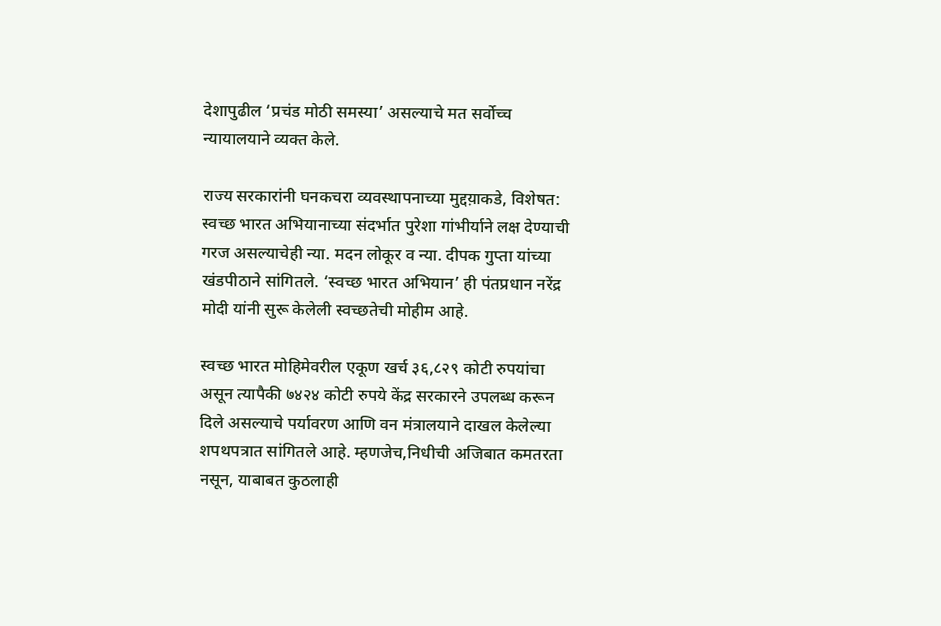देशापुढील ‘प्रचंड मोठी समस्या’ असल्याचे मत सर्वोच्च न्यायालयाने व्यक्त केले.

राज्य सरकारांनी घनकचरा व्यवस्थापनाच्या मुद्दय़ाकडे, विशेषत: स्वच्छ भारत अभियानाच्या संदर्भात पुरेशा गांभीर्याने लक्ष देण्याची गरज असल्याचेही न्या. मदन लोकूर व न्या. दीपक गुप्ता यांच्या खंडपीठाने सांगितले. ‘स्वच्छ भारत अभियान’ ही पंतप्रधान नरेंद्र मोदी यांनी सुरू केलेली स्वच्छतेची मोहीम आहे.

स्वच्छ भारत मोहिमेवरील एकूण खर्च ३६,८२९ कोटी रुपयांचा असून त्यापैकी ७४२४ कोटी रुपये केंद्र सरकारने उपलब्ध करून दिले असल्याचे पर्यावरण आणि वन मंत्रालयाने दाखल केलेल्या शपथपत्रात सांगितले आहे. म्हणजेच,निधीची अजिबात कमतरता नसून, याबाबत कुठलाही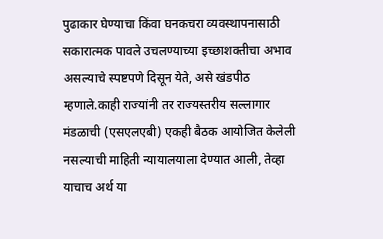पुढाकार घेण्याचा किंवा घनकचरा व्यवस्थापनासाठी सकारात्मक पावले उचलण्याच्या इच्छाशक्तीचा अभाव असल्याचे स्पष्टपणे दिसून येते, असे खंडपीठ म्हणाले.काही राज्यांनी तर राज्यस्तरीय सल्लागार मंडळाची (एसएलएबी) एकही बैठक आयोजित केलेली नसल्याची माहिती न्यायालयाला देण्यात आली, तेव्हा याचाच अर्थ या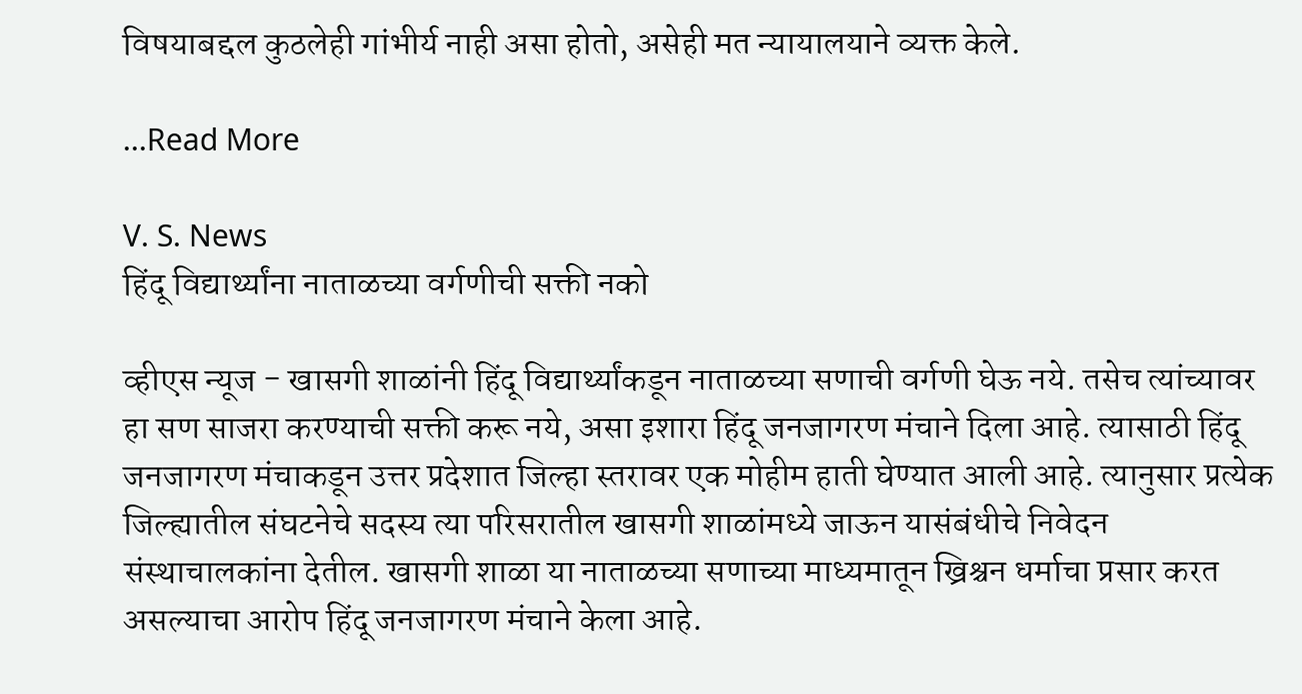विषयाबद्दल कुठलेही गांभीर्य नाही असा होतो, असेही मत न्यायालयाने व्यक्त केले.

...Read More

V. S. News
हिंदू विद्यार्थ्यांना नाताळच्या वर्गणीची सक्ती नको

व्हीएस न्यूज - खासगी शाळांनी हिंदू विद्यार्थ्यांकडून नाताळच्या सणाची वर्गणी घेऊ नये. तसेच त्यांच्यावर हा सण साजरा करण्याची सक्ती करू नये, असा इशारा हिंदू जनजागरण मंचाने दिला आहे. त्यासाठी हिंदू जनजागरण मंचाकडून उत्तर प्रदेशात जिल्हा स्तरावर एक मोहीम हाती घेण्यात आली आहे. त्यानुसार प्रत्येक जिल्ह्यातील संघटनेचे सदस्य त्या परिसरातील खासगी शाळांमध्ये जाऊन यासंबंधीचे निवेदन संस्थाचालकांना देतील. खासगी शाळा या नाताळच्या सणाच्या माध्यमातून ख्रिश्चन धर्माचा प्रसार करत असल्याचा आरोप हिंदू जनजागरण मंचाने केला आहे.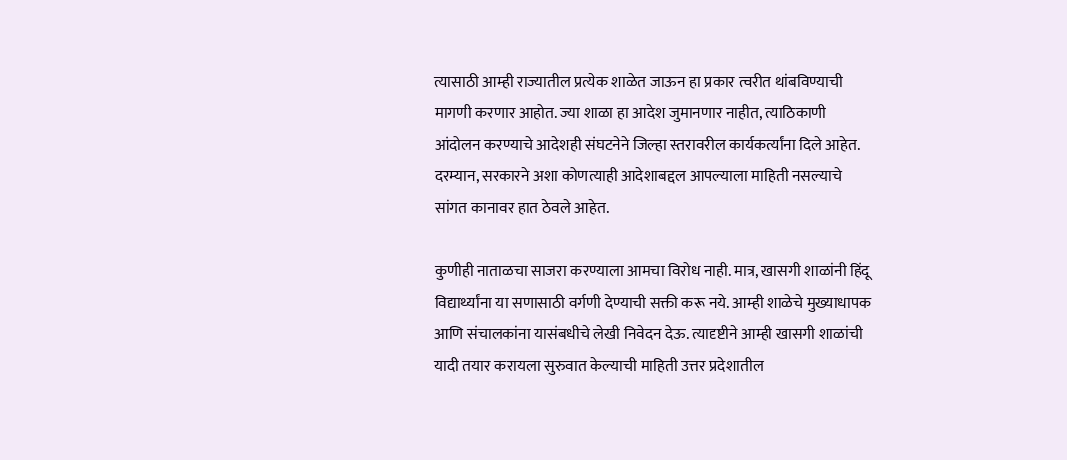त्यासाठी आम्ही राज्यातील प्रत्येक शाळेत जाऊन हा प्रकार त्वरीत थांबविण्याची मागणी करणार आहोत. ज्या शाळा हा आदेश जुमानणार नाहीत, त्याठिकाणी आंदोलन करण्याचे आदेशही संघटनेने जिल्हा स्तरावरील कार्यकर्त्यांना दिले आहेत. दरम्यान, सरकारने अशा कोणत्याही आदेशाबद्दल आपल्याला माहिती नसल्याचे सांगत कानावर हात ठेवले आहेत.

कुणीही नाताळचा साजरा करण्याला आमचा विरोध नाही. मात्र, खासगी शाळांनी हिंदू विद्यार्थ्यांना या सणासाठी वर्गणी देण्याची सक्ती करू नये. आम्ही शाळेचे मुख्याधापक आणि संचालकांना यासंबधीचे लेखी निवेदन देऊ. त्यादृष्टीने आम्ही खासगी शाळांची यादी तयार करायला सुरुवात केल्याची माहिती उत्तर प्रदेशातील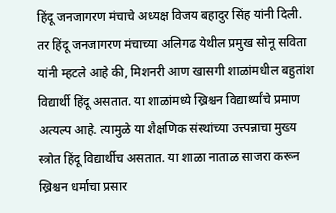हिंदू जनजागरण मंचाचे अध्यक्ष विजय बहादुर सिंह यांनी दिली. तर हिंदू जनजागरण मंचाच्या अलिगढ येथील प्रमुख सोनू सविता यांनी म्हटले आहे की, मिशनरी आण खासगी शाळांमधील बहुतांश विद्यार्थी हिंदू असतात. या शाळांमध्ये ख्रिश्चन विद्यार्थ्यांचे प्रमाण अत्यल्प आहे. त्यामुळे या शैक्षणिक संस्थांच्या उत्त्पन्नाचा मुख्य स्त्रोत हिंदू विद्यार्थीच असतात. या शाळा नाताळ साजरा करून ख्रिश्चन धर्माचा प्रसार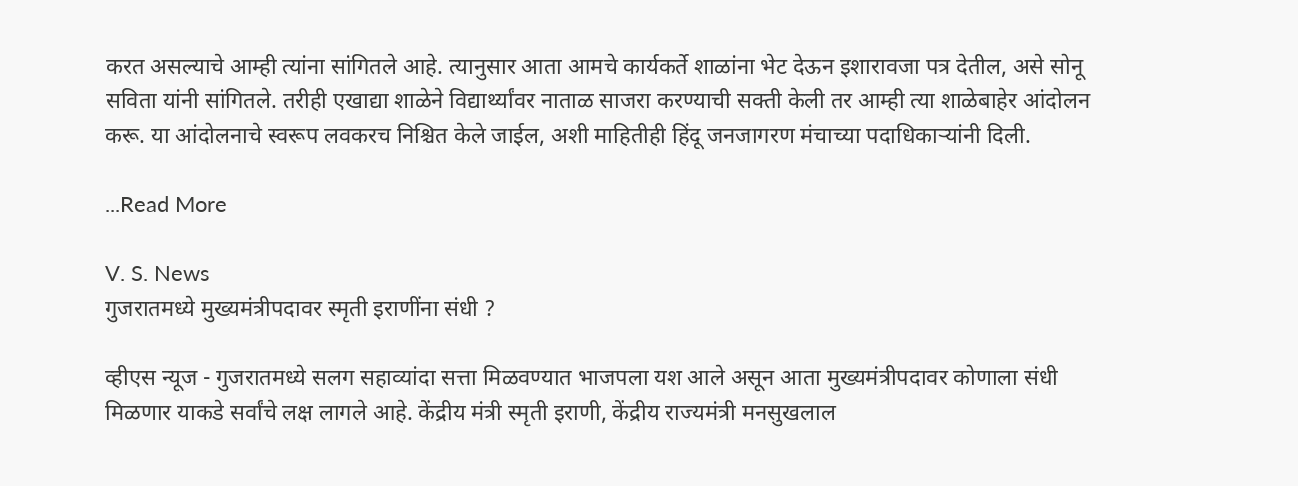करत असल्याचे आम्ही त्यांना सांगितले आहे. त्यानुसार आता आमचे कार्यकर्ते शाळांना भेट देऊन इशारावजा पत्र देतील, असे सोनू सविता यांनी सांगितले. तरीही एखाद्या शाळेने विद्यार्थ्यांवर नाताळ साजरा करण्याची सक्ती केली तर आम्ही त्या शाळेबाहेर आंदोलन करू. या आंदोलनाचे स्वरूप लवकरच निश्चित केले जाईल, अशी माहितीही हिंदू जनजागरण मंचाच्या पदाधिकाऱ्यांनी दिली.

...Read More

V. S. News
गुजरातमध्ये मुख्यमंत्रीपदावर स्मृती इराणींना संधी ?

व्हीएस न्यूज - गुजरातमध्ये सलग सहाव्यांदा सत्ता मिळवण्यात भाजपला यश आले असून आता मुख्यमंत्रीपदावर कोणाला संधी मिळणार याकडे सर्वांचे लक्ष लागले आहे. केंद्रीय मंत्री स्मृती इराणी, केंद्रीय राज्यमंत्री मनसुखलाल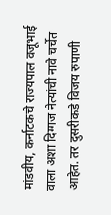मांडवीय, कर्नाटकचे राज्यपाल वजूभाई वाला अशा दिग्गज नेत्यांची नावे चर्चेत आहेत. तर दुसरीकडे विजय रुपाणी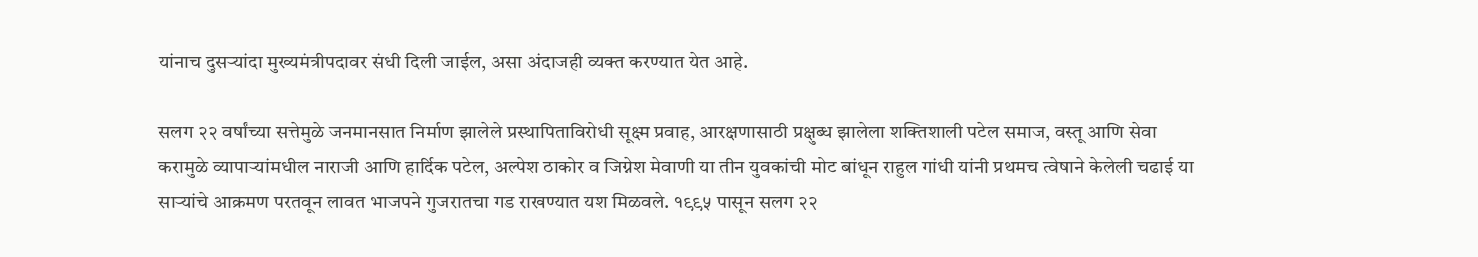यांनाच दुसऱ्यांदा मुख्यमंत्रीपदावर संधी दिली जाईल, असा अंदाजही व्यक्त करण्यात येत आहे.

सलग २२ वर्षांच्या सत्तेमुळे जनमानसात निर्माण झालेले प्रस्थापिताविरोधी सूक्ष्म प्रवाह, आरक्षणासाठी प्रक्षुब्ध झालेला शक्तिशाली पटेल समाज, वस्तू आणि सेवा करामुळे व्यापाऱ्यांमधील नाराजी आणि हार्दिक पटेल, अल्पेश ठाकोर व जिग्नेश मेवाणी या तीन युवकांची मोट बांधून राहुल गांधी यांनी प्रथमच त्वेषाने केलेली चढाई या साऱ्यांचे आक्रमण परतवून लावत भाजपने गुजरातचा गड राखण्यात यश मिळवले. १९९५ पासून सलग २२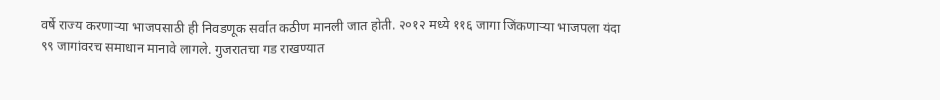वर्षे राज्य करणाऱ्या भाजपसाठी ही निवडणूक सर्वात कठीण मानली जात होती. २०१२ मध्ये ११६ जागा जिंकणाऱ्या भाजपला यंदा ९९ जागांवरच समाधान मानावे लागले. गुजरातचा गड राखण्यात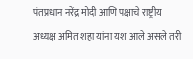पंतप्रधान नरेंद्र मोदी आणि पक्षाचे राष्ट्रीय अध्यक्ष अमित शहा यांना यश आले असले तरी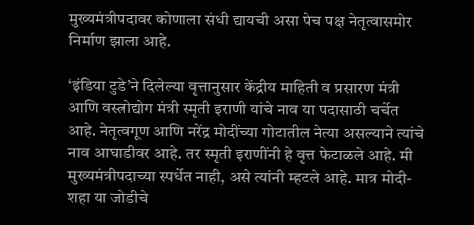मुख्यमंत्रीपदावर कोणाला संधी द्यायची असा पेच पक्ष नेतृत्वासमोर निर्माण झाला आहे.

‘इंडिया टुडे’ने दिलेल्या वृत्तानुसार केंद्रीय माहिती व प्रसारण मंत्री आणि वस्त्रोद्योग मंत्री स्मृती इराणी यांचे नाव या पदासाठी चर्चेत आहे. नेतृत्वगूण आणि नरेंद्र मोदींच्या गोटातील नेत्या असल्याने त्यांचे नाव आघाडीवर आहे. तर स्मृती इराणींनी हे वृत्त फेटाळले आहे. मी मुख्यमंत्रीपदाच्या स्पर्धेत नाही, असे त्यांनी म्हटले आहे. मात्र मोदी- शहा या जोडीचे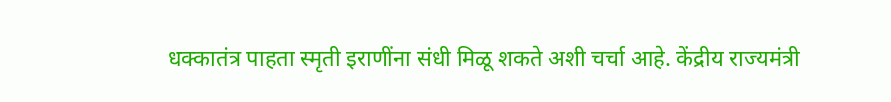धक्कातंत्र पाहता स्मृती इराणींना संधी मिळू शकते अशी चर्चा आहे. केंद्रीय राज्यमंत्री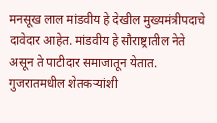मनसूख लाल मांडवीय हे देखील मुख्यमंत्रीपदाचे दावेदार आहेत. मांडवीय हे सौराष्ट्रातील नेते असून ते पाटीदार समाजातून येतात. गुजरातमधील शेतकऱ्यांशी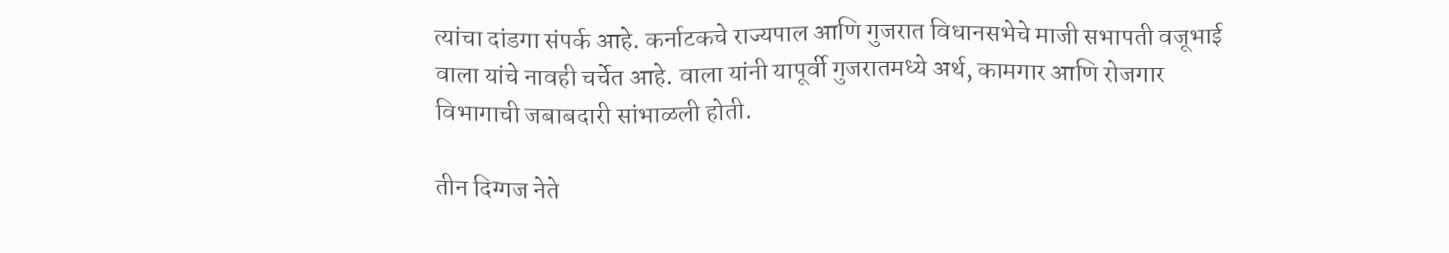त्यांचा दांडगा संपर्क आहे. कर्नाटकचे राज्यपाल आणि गुजरात विधानसभेचे माजी सभापती वजूभाई वाला यांचे नावही चर्चेत आहे. वाला यांनी यापूर्वी गुजरातमध्ये अर्थ, कामगार आणि रोजगार विभागाची जबाबदारी सांभाळली होती.

तीन दिग्गज नेते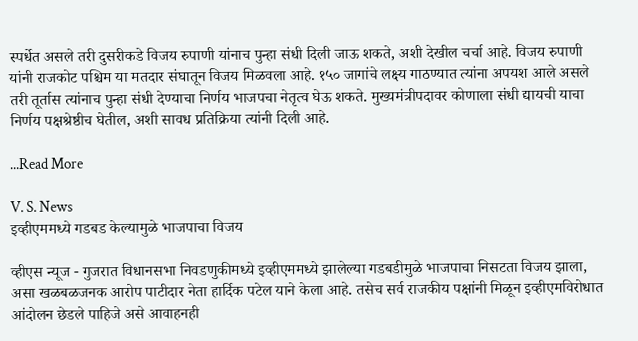स्पर्धेत असले तरी दुसरीकडे विजय रुपाणी यांनाच पुन्हा संधी दिली जाऊ शकते, अशी देखील चर्चा आहे. विजय रुपाणी यांनी राजकोट पश्चिम या मतदार संघातून विजय मिळवला आहे. १५० जागांचे लक्ष्य गाठण्यात त्यांना अपयश आले असले तरी तूर्तास त्यांनाच पुन्हा संधी देण्याचा निर्णय भाजपचा नेतृत्व घेऊ शकते. मुख्यमंत्रीपदावर कोणाला संधी द्यायची याचा निर्णय पक्षश्रेष्ठीच घेतील, अशी सावध प्रतिक्रिया त्यांनी दिली आहे.

...Read More

V. S. News
इव्हीएममध्ये गडबड केल्यामुळे भाजपाचा विजय

व्हीएस न्यूज - गुजरात विधानसभा निवडणुकीमध्ये इव्हीएममध्ये झालेल्या गडबडीमुळे भाजपाचा निसटता विजय झाला, असा खळबळजनक आरोप पाटीदार नेता हार्दिक पटेल याने केला आहे. तसेच सर्व राजकीय पक्षांनी मिळून इव्हीएमविरोधात आंदोलन छेडले पाहिजे असे आवाहनही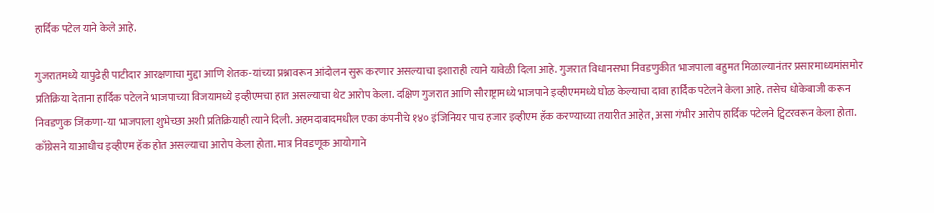हार्दिक पटेल याने केले आहे.

गुजरातमध्ये यापुढेही पाटीदार आरक्षणाचा मुद्दा आणि शेतक-यांच्या प्रश्नावरून आंदोलन सुरू करणार असल्याचा इशाराही त्याने यावेळी दिला आहे. गुजरात विधानसभा निवडणुकीत भाजपाला बहुमत मिळाल्यानंतर प्रसारमाध्यमांसमोर प्रतिक्रिया देताना हार्दिक पटेलने भाजपाच्या विजयामध्ये इव्हीएमचा हात असल्याचा थेट आरोप केला. दक्षिण गुजरात आणि सौराष्ट्रामध्ये भाजपाने इव्हीएममध्ये घोळ केल्याचा दावा हार्दिक पटेलने केला आहे. तसेच धोकेबाजी करून निवडणुक जिंकणा-या भाजपाला शुभेच्छा अशी प्रतिक्रियाही त्याने दिली. अहमदाबादमधील एका कंपनीचे १४० इंजिनियर पाच हजार इव्हीएम हॅक करण्याच्या तयारीत आहेत, असा गंभीर आरोप हार्दिक पटेलने ट्विटरवरून केला होता. काँग्रेसने याआधीच इव्हीएम हॅक होत असल्याचा आरोप केला होता. मात्र निवडणूक आयोगाने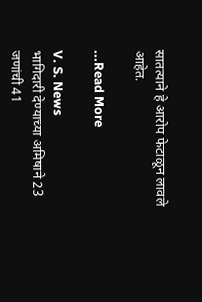सातत्याने हे आरोप फेटाळून लावले आहेत.

...Read More

V. S. News
भागिदारी देण्याच्या अमिषाने 23 जणांची 41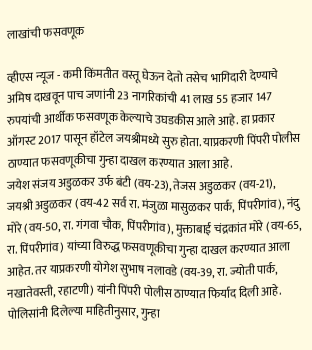लाखांची फसवणूक

व्हीएस न्यूज - कमी किंमतीत वस्तू घेऊन देतो तसेच भागिदारी देण्याचे अमिष दाखवून पाच जणांनी 23 नागरिकांची 41 लाख 55 हजार 147 रुपयांची आर्थीक फसवणूक केल्याचे उघडकीस आले आहे. हा प्रकार ऑगस्ट 2017 पासून हॉटेल जयश्रीमध्ये सुरु होता. याप्रकरणी पिंपरी पोलीस ठाण्यात फसवणूकीचा गुन्हा दाखल करण्यात आला आहे.
जयेश संजय अडुळकर उर्फ बंटी (वय-23), तेजस अडुळकर (वय-21), जयश्री अडुळकर (वय-42 सर्व रा. मंजुळा मासुळकर पार्क, पिंपरीगांव), नंदु मोरे (वय-50, रा. गंगवा चौक, पिंपरीगांव), मुक्ताबाई चंद्रकांत मोरे (वय-65, रा. पिंपरीगांव) यांच्या विरुद्ध फसवणूकीचा गुन्हा दाखल करण्यात आला आहेत. तर याप्रकरणी योगेश सुभाष नलावडे (वय-39, रा. ज्योती पार्क, नखातेवस्ती, रहाटणी) यांनी पिंपरी पोलीस ठाण्यात फिर्याद दिली आहे. पोलिसांनी दिलेल्या माहितीनुसार, गुन्हा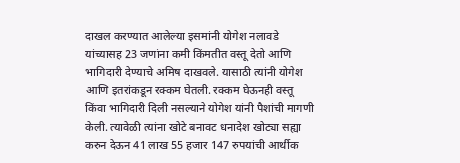दाखल करण्यात आलेल्या इसमांनी योगेश नलावडे यांच्यासह 23 जणांना कमी किंमतीत वस्तू देतो आणि भागिदारी देण्याचे अमिष दाखवले. यासाठी त्यांनी योगेश आणि इतरांकडून रक्कम घेतली. रक्कम घेऊनही वस्तू किंवा भागिदारी दिली नसल्याने योगेश यांनी पैशांची मागणी केली. त्यावेळी त्यांना खोटे बनावट धनादेश खोट्या सह्या करुन देऊन 41 लाख 55 हजार 147 रुपयांची आर्थीक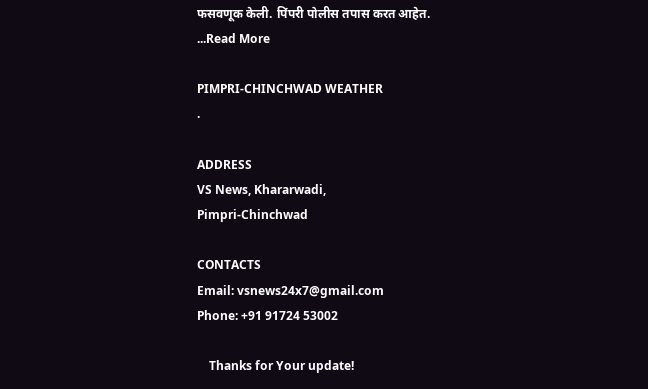फसवणूक केली. पिंपरी पोलीस तपास करत आहेत.
...Read More

PIMPRI-CHINCHWAD WEATHER
.

ADDRESS
VS News, Khararwadi,
Pimpri-Chinchwad

CONTACTS
Email: vsnews24x7@gmail.com
Phone: +91 91724 53002

    Thanks for Your update!